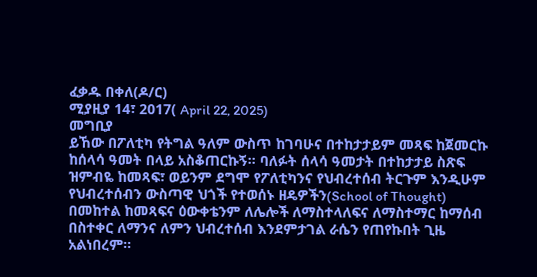ፈቃዱ በቀለ(ዶ/ር)
ሚያዚያ 14፣ 2017( April 22, 2025)
መግቢያ
ይኸው በፖለቲካ የትግል ዓለም ውስጥ ከገባሁና በተከታታይም መጻፍ ከጀመርኩ ከሰላሳ ዓመት በላይ አስቆጠርኩኝ። ባለፉት ሰላሳ ዓመታት በተከታታይ ስጽፍ ዝምብዬ ከመጻፍ፣ ወይንም ደግሞ የፖለቲካንና የህብረተሰብ ትርጉም እንዲሁም የህብረተሰብን ውስጣዊ ህጎች የተወሰኑ ዘዴዎችን(School of Thought) በመከተል ከመጻፍና ዕውቀቴንም ለሌሎች ለማስተላለፍና ለማስተማር ከማሰብ በስተቀር ለማንና ለምን ህብረተሰብ እንደምታገል ራሴን የጠየኩበት ጊዜ አልነበረም።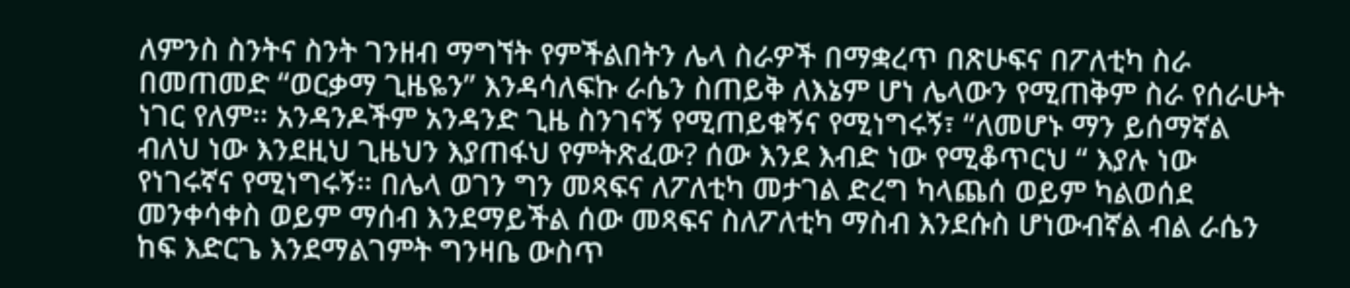ለምንስ ስንትና ስንት ገንዘብ ማግኘት የምችልበትን ሌላ ስራዎች በማቋረጥ በጽሁፍና በፖለቲካ ስራ በመጠመድ “ወርቃማ ጊዜዬን” እንዳሳለፍኩ ራሴን ስጠይቅ ለእኔም ሆነ ሌላውን የሚጠቅም ስራ የሰራሁት ነገር የለም። አንዳንዶችም አንዳንድ ጊዜ ስንገናኝ የሚጠይቁኝና የሚነግሩኝ፣ “ለመሆኑ ማን ይሰማኛል ብለህ ነው እንደዚህ ጊዜህን እያጠፋህ የምትጽፈው? ሰው እንደ እብድ ነው የሚቆጥርህ “ እያሉ ነው የነገሩኛና የሚነግሩኝ። በሌላ ወገን ግን መጻፍና ለፖለቲካ መታገል ድረግ ካላጨሰ ወይም ካልወሰደ መንቀሳቀስ ወይም ማሰብ እንደማይችል ሰው መጻፍና ስለፖለቲካ ማስብ እንደሱስ ሆነውብኛል ብል ራሴን ከፍ እድርጌ እንደማልገምት ግንዛቤ ውስጥ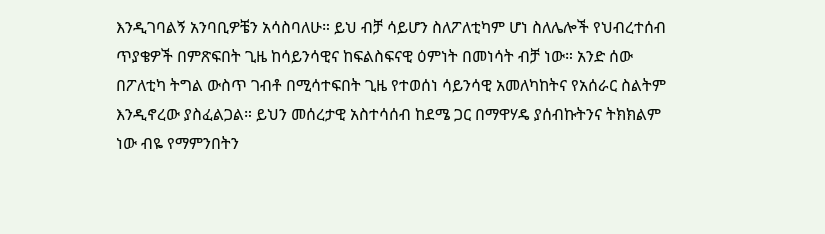እንዲገባልኝ አንባቢዎቼን አሳስባለሁ። ይህ ብቻ ሳይሆን ስለፖለቲካም ሆነ ስለሌሎች የህብረተሰብ ጥያቄዎች በምጽፍበት ጊዜ ከሳይንሳዊና ከፍልስፍናዊ ዕምነት በመነሳት ብቻ ነው። አንድ ሰው በፖለቲካ ትግል ውስጥ ገብቶ በሚሳተፍበት ጊዜ የተወሰነ ሳይንሳዊ አመለካከትና የአሰራር ስልትም እንዲኖረው ያስፈልጋል። ይህን መሰረታዊ አስተሳሰብ ከደሜ ጋር በማዋሃዴ ያሰብኩትንና ትክክልም ነው ብዬ የማምንበትን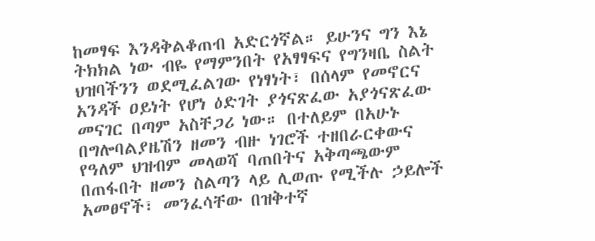ከመፃፍ እንዳቅልቆጠብ አድርጎኛል። ይሁንና ግን እኔ ትክክል ነው ብዬ የማምንበት የአፃፃፍና የግንዛቤ ስልት ህዝባችንን ወደሚፈልገው የነፃነት፣ በሰላም የመኖርና አንዳች ዐይነት የሆነ ዕድገት ያጎናጽፈው አያጎናጽፈው መናገር በጣም አስቸጋሪ ነው። በተለይም በአሁኑ በግሎባልያዜሽን ዘመን ብዙ ነገሮች ተዘበራርቀውና የዓለም ህዝብም መላወሻ ባጠበትና አቅጣጫውም በጠፋበት ዘመን ስልጣን ላይ ሊወጡ የሚችሉ ኃይሎች አመፀኖች፣ መንፈሳቸው በዝቅተኛ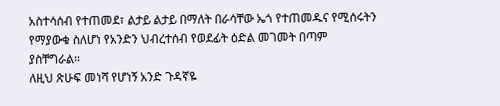አስተሳሰብ የተጠመደ፣ ልታይ ልታይ በማለት በራሳቸው ኤጎ የተጠመዱና የሚሰሩትን የማያውቁ ስለሆነ የአንድን ህብረተሰብ የወደፊት ዕድል መገመት በጣም ያስቸግራል።
ለዚህ ጽሁፍ መነሻ የሆነኝ አንድ ጉዳኛዬ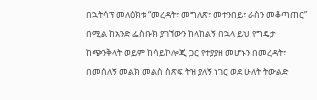በኋትሳፕ መለዕክቱ “መረዳት፣ መግለጽ፣ መተንበይ፣ ራስን መቆጣጠር” በሚል ከአንድ ፌስቡክ ያገኘውን ከላከልኝ በኋላ ይህ የግዴታ ከጭንቅላት ወይም ከሳይኮሎጂ ጋር የተያያዘ መሆኑን በመረዳት፣ በመሰለኝ መልክ መልስ ስጽፍ ትዝ ያለኝ ነገር ወደ ሁለት ትውልድ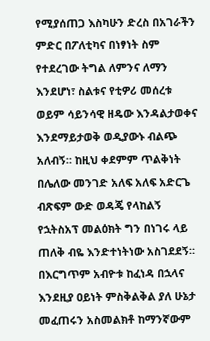የሚያሰጠጋ እስካሁን ድረስ በአገራችን ምድር በፖለቲካና በነፃነት ስም የተደረገው ትግል ለምንና ለማን እንደሆነ፣ ስልቱና የቲዎሪ መሰረቱ ወይም ሳይንሳዊ ዘዴው እንዳልታወቀና እንደማይታወቅ ወዲያውኑ ብልጭ አለብኝ። ከዚህ ቀደምም ጥልቅነት በሌለው መንገድ አለፍ አለፍ አድርጌ ብጽፍም ውድ ወዳጄ የላከልኝ የኋትስአፕ መልዕክት ግን በነገሩ ላይ ጠለቅ ብዬ እንድተነትነው አስገደደኝ።
በእርግጥም አብዮቱ ከፈነዳ በኋላና እንደዚያ ዐይነት ምስቅልቅል ያለ ሁኔታ መፈጠሩን አስመልክቶ ከማንኛውም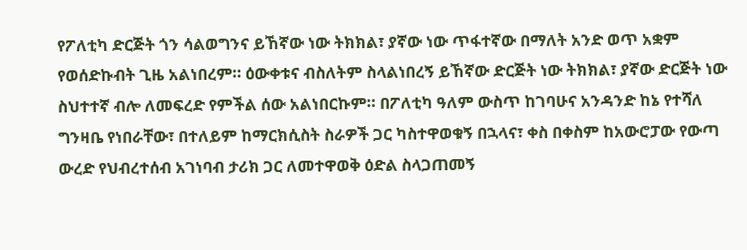የፖለቲካ ድርጅት ጎን ሳልወግንና ይኸኛው ነው ትክክል፣ ያኛው ነው ጥፋተኛው በማለት አንድ ወጥ አቋም የወሰድኩብት ጊዜ አልነበረም። ዕውቀቱና ብስለትም ስላልነበረኝ ይኸኛው ድርጅት ነው ትክክል፣ ያኛው ድርጅት ነው ስህተተኛ ብሎ ለመፍረድ የምችል ሰው አልነበርኩም። በፖለቲካ ዓለም ውስጥ ከገባሁና አንዳንድ ከኔ የተሻለ ግንዛቤ የነበራቸው፣ በተለይም ከማርክሲስት ስራዎች ጋር ካስተዋወቁኝ በኋላና፣ ቀስ በቀስም ከአውሮፓው የውጣ ውረድ የህብረተሰብ አገነባብ ታሪክ ጋር ለመተዋወቅ ዕድል ስላጋጠመኝ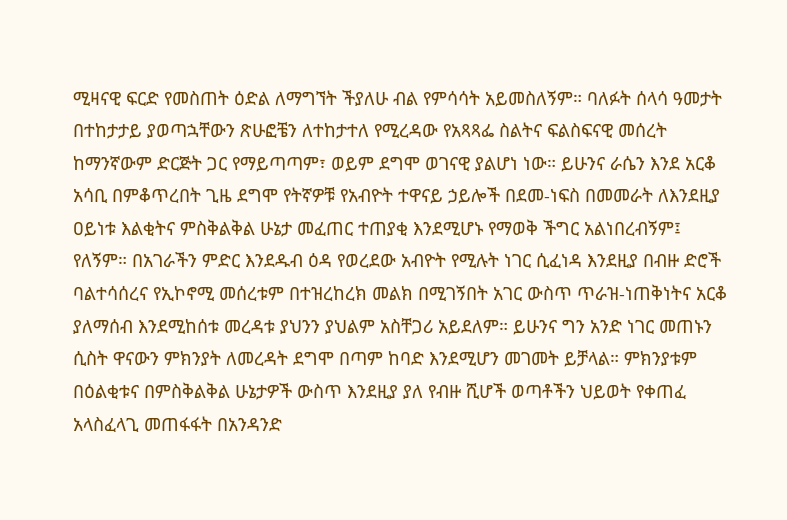ሚዛናዊ ፍርድ የመስጠት ዕድል ለማግኘት ችያለሁ ብል የምሳሳት አይመስለኝም። ባለፉት ሰላሳ ዓመታት በተከታታይ ያወጣኋቸውን ጽሁፎቼን ለተከታተለ የሚረዳው የአጻጻፌ ስልትና ፍልስፍናዊ መሰረት ከማንኛውም ድርጅት ጋር የማይጣጣም፣ ወይም ደግሞ ወገናዊ ያልሆነ ነው። ይሁንና ራሴን እንደ አርቆ አሳቢ በምቆጥረበት ጊዜ ደግሞ የትኛዎቹ የአብዮት ተዋናይ ኃይሎች በደመ-ነፍስ በመመራት ለእንደዚያ ዐይነቱ እልቂትና ምስቅልቅል ሁኔታ መፈጠር ተጠያቂ እንደሚሆኑ የማወቅ ችግር አልነበረብኝም፤ የለኝም። በአገራችን ምድር እንደዱብ ዕዳ የወረደው አብዮት የሚሉት ነገር ሲፈነዳ እንደዚያ በብዙ ድሮች ባልተሳሰረና የኢኮኖሚ መሰረቱም በተዝረከረክ መልክ በሚገኝበት አገር ውስጥ ጥራዝ-ነጠቅነትና አርቆ ያለማሰብ እንደሚከሰቱ መረዳቱ ያህንን ያህልም አስቸጋሪ አይደለም። ይሁንና ግን አንድ ነገር መጠኑን ሲስት ዋናውን ምክንያት ለመረዳት ደግሞ በጣም ከባድ እንደሚሆን መገመት ይቻላል። ምክንያቱም በዕልቂቱና በምስቅልቅል ሁኔታዎች ውስጥ እንደዚያ ያለ የብዙ ሺሆች ወጣቶችን ህይወት የቀጠፈ አላስፈላጊ መጠፋፋት በአንዳንድ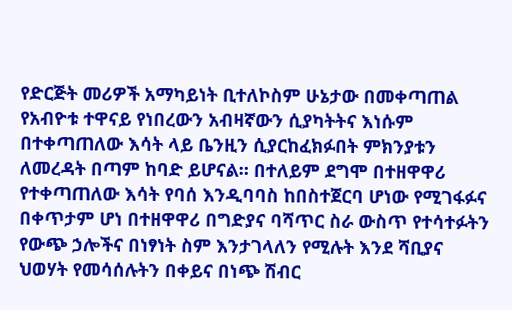የድርጅት መሪዎች አማካይነት ቢተለኮስም ሁኔታው በመቀጣጠል የአብዮቱ ተዋናይ የነበረውን አብዛኛውን ሲያካትትና እነሱም በተቀጣጠለው እሳት ላይ ቤንዚን ሲያርከፈክፉበት ምክንያቱን ለመረዳት በጣም ከባድ ይሆናል። በተለይም ደግሞ በተዘዋዋሪ የተቀጣጠለው እሳት የባሰ እንዲባባስ ከበስተጀርባ ሆነው የሚገፋፉና በቀጥታም ሆነ በተዘዋዋሪ በግድያና ባሻጥር ስራ ውስጥ የተሳተፉትን የውጭ ኃሎችና በነፃነት ስም እንታገላለን የሚሉት እንደ ሻቢያና ህወሃት የመሳሰሉትን በቀይና በነጭ ሽብር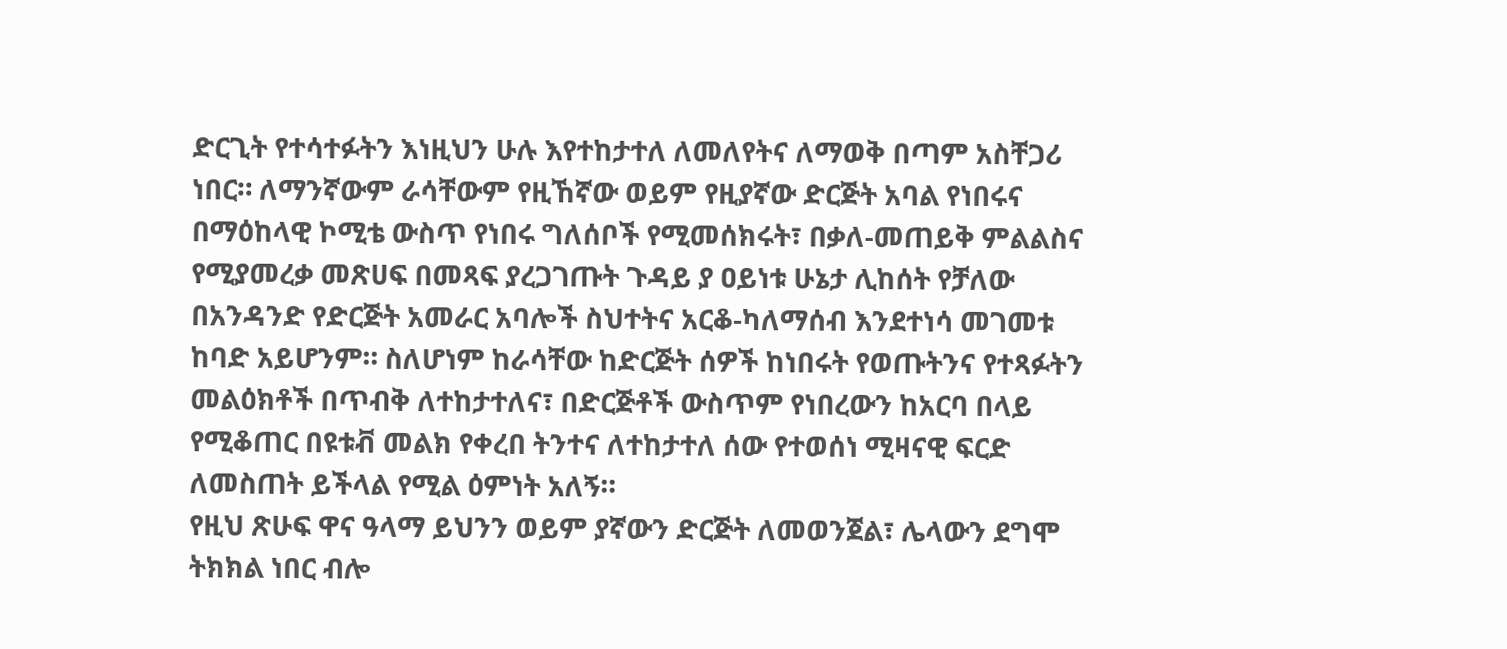ድርጊት የተሳተፉትን እነዚህን ሁሉ እየተከታተለ ለመለየትና ለማወቅ በጣም አስቸጋሪ ነበር። ለማንኛውም ራሳቸውም የዚኸኛው ወይም የዚያኛው ድርጅት አባል የነበሩና በማዕከላዊ ኮሚቴ ውስጥ የነበሩ ግለሰቦች የሚመሰክሩት፣ በቃለ-መጠይቅ ምልልስና የሚያመረቃ መጽሀፍ በመጻፍ ያረጋገጡት ጉዳይ ያ ዐይነቱ ሁኔታ ሊከሰት የቻለው በአንዳንድ የድርጅት አመራር አባሎች ስህተትና አርቆ-ካለማሰብ እንደተነሳ መገመቱ ከባድ አይሆንም። ስለሆነም ከራሳቸው ከድርጅት ሰዎች ከነበሩት የወጡትንና የተጻፉትን መልዕክቶች በጥብቅ ለተከታተለና፣ በድርጅቶች ውስጥም የነበረውን ከአርባ በላይ የሚቆጠር በዩቱቭ መልክ የቀረበ ትንተና ለተከታተለ ሰው የተወሰነ ሚዛናዊ ፍርድ ለመስጠት ይችላል የሚል ዕምነት አለኝ።
የዚህ ጽሁፍ ዋና ዓላማ ይህንን ወይም ያኛውን ድርጅት ለመወንጀል፣ ሌላውን ደግሞ ትክክል ነበር ብሎ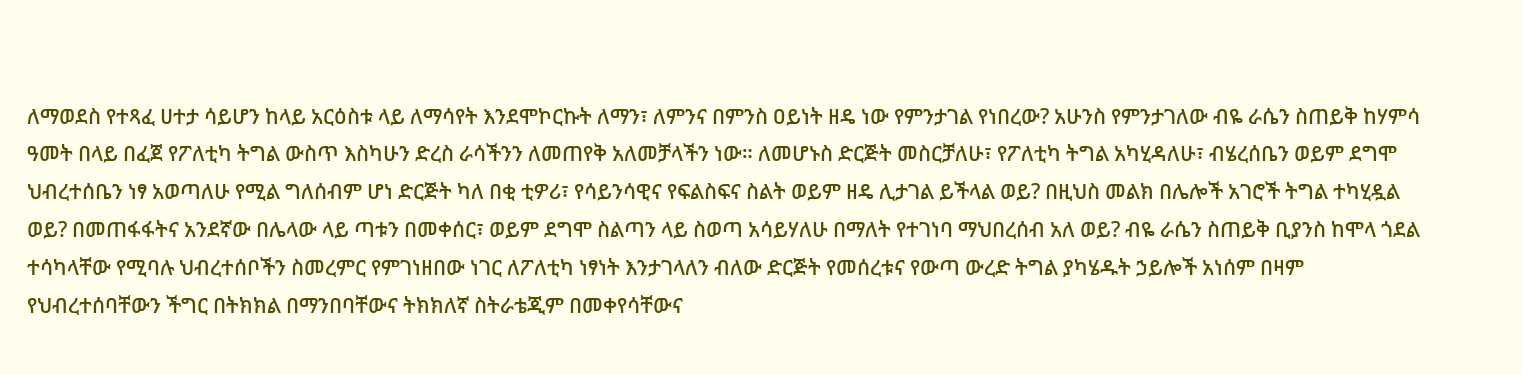ለማወደስ የተጻፈ ሀተታ ሳይሆን ከላይ አርዕስቱ ላይ ለማሳየት እንደሞኮርኩት ለማን፣ ለምንና በምንስ ዐይነት ዘዴ ነው የምንታገል የነበረው? አሁንስ የምንታገለው ብዬ ራሴን ስጠይቅ ከሃምሳ ዓመት በላይ በፈጀ የፖለቲካ ትግል ውስጥ እስካሁን ድረስ ራሳችንን ለመጠየቅ አለመቻላችን ነው። ለመሆኑስ ድርጅት መስርቻለሁ፣ የፖለቲካ ትግል አካሂዳለሁ፣ ብሄረሰቤን ወይም ደግሞ ህብረተሰቤን ነፃ አወጣለሁ የሚል ግለሰብም ሆነ ድርጅት ካለ በቂ ቲዎሪ፣ የሳይንሳዊና የፍልስፍና ስልት ወይም ዘዴ ሊታገል ይችላል ወይ? በዚህስ መልክ በሌሎች አገሮች ትግል ተካሂዷል ወይ? በመጠፋፋትና አንደኛው በሌላው ላይ ጣቱን በመቀሰር፣ ወይም ደግሞ ስልጣን ላይ ስወጣ አሳይሃለሁ በማለት የተገነባ ማህበረሰብ አለ ወይ? ብዬ ራሴን ስጠይቅ ቢያንስ ከሞላ ጎደል ተሳካላቸው የሚባሉ ህብረተሰቦችን ስመረምር የምገነዘበው ነገር ለፖለቲካ ነፃነት እንታገላለን ብለው ድርጅት የመሰረቱና የውጣ ውረድ ትግል ያካሄዱት ኃይሎች አነሰም በዛም የህብረተሰባቸውን ችግር በትክክል በማንበባቸውና ትክክለኛ ስትራቴጂም በመቀየሳቸውና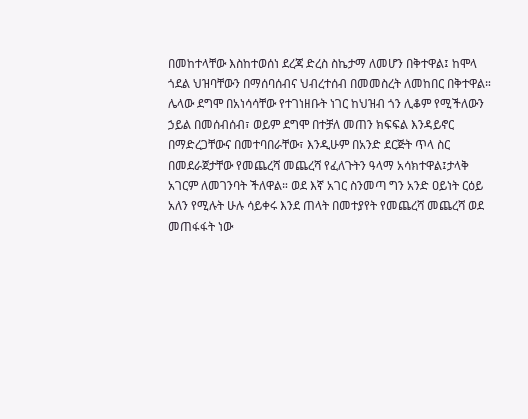በመከተላቸው እስከተወሰነ ደረጃ ድረስ ስኬታማ ለመሆን በቅተዋል፤ ከሞላ ጎደል ህዝባቸውን በማሰባሰብና ህብረተሰብ በመመስረት ለመከበር በቅተዋል። ሌላው ደግሞ በአነሳሳቸው የተገነዘቡት ነገር ከህዝብ ጎን ሊቆም የሚችለውን ኃይል በመሰብሰብ፣ ወይም ደግሞ በተቻለ መጠን ክፍፍል እንዳይኖር በማድረጋቸውና በመተባበራቸው፣ እንዲሁም በአንድ ደርጅት ጥላ ስር በመደራጀታቸው የመጨረሻ መጨረሻ የፈለጉትን ዓላማ አሳክተዋል፤ታላቅ አገርም ለመገንባት ችለዋል። ወደ እኛ አገር ስንመጣ ግን አንድ ዐይነት ርዕይ አለን የሚሉት ሁሉ ሳይቀሩ እንደ ጠላት በመተያየት የመጨረሻ መጨረሻ ወደ መጠፋፋት ነው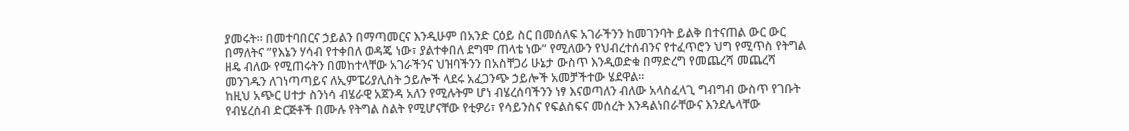ያመሩት። በመተባበርና ኃይልን በማጣመርና እንዲሁም በአንድ ርዕይ ስር በመሰለፍ አገራችንን ከመገንባት ይልቅ በተናጠል ውር ውር በማለትና ”የእኔን ሃሳብ የተቀበለ ወዳጄ ነው፣ ያልተቀበለ ደግሞ ጠላቴ ነው” የሚለውን የህብረተሰብንና የተፈጥሮን ህግ የሚጥስ የትግል ዘዴ ብለው የሚጠሩትን በመከተላቸው አገራችንና ህዝባችንን በአስቸጋሪ ሁኔታ ውስጥ እንዲወድቁ በማድረግ የመጨረሻ መጨረሻ መንገዱን ለገነጣጣይና ለኢምፔሪያሊስት ኃይሎች ላደሩ አፈጋንጭ ኃይሎች አመቻችተው ሄደዋል።
ከዚህ አጭር ሀተታ ስንነሳ ብሄራዊ አጀንዳ አለን የሚሉትም ሆነ ብሄረሰባችንን ነፃ እናወጣለን ብለው አላስፈላጊ ግብግብ ውስጥ የገቡት የብሄረሰብ ድርጅቶች በሙሉ የትግል ስልት የሚሆናቸው የቲዎሪ፣ የሳይንስና የፍልስፍና መሰረት እንዳልነበራቸውና እንደሌላቸው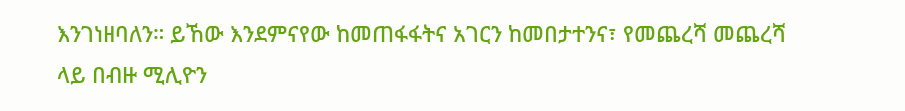እንገነዘባለን። ይኸው እንደምናየው ከመጠፋፋትና አገርን ከመበታተንና፣ የመጨረሻ መጨረሻ ላይ በብዙ ሚሊዮን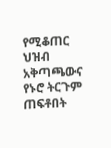የሚቆጠር ህዝብ አቅጣጫውና የኑሮ ትርጉም ጠፍቶበት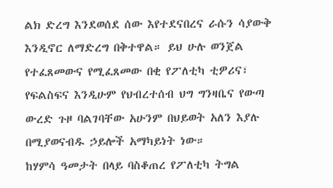ልክ ድረግ እንደወሰደ ሰው እየተደናበረና ራሱን ሳያውቅ እንዲኖር ለማድረግ በቅተዋል። ይህ ሁሉ ወንጀል የተፈጸመውና የሚፈጸመው በቂ የፖለቲካ ቲዎሪና፣ የፍልስፍና እንዲሁም የህብረተሰብ ህግ ግንዛቤና የውጣ ውረድ ጉዞ ባልገባቸው አሁንም በህይወት አለን እያሉ በሚያወናብዱ ኃይሎች አማካይነት ነው።
ከሃምሳ ዓመታት በላይ ባስቆጠረ የፖለቲካ ትግል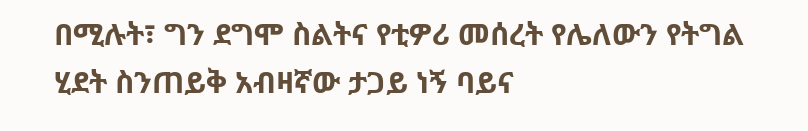በሚሉት፣ ግን ደግሞ ስልትና የቲዎሪ መሰረት የሌለውን የትግል ሂደት ስንጠይቅ አብዛኛው ታጋይ ነኝ ባይና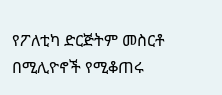የፖለቲካ ድርጅትም መስርቶ በሚሊዮኖች የሚቆጠሩ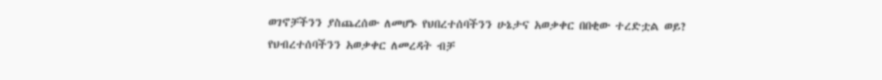ወገኖቻችንን ያስጨረሰው ለመሆኑ የህበረተሰባችንን ሁኔታና አወቃቀር በበቂው ተረድቷል ወይ? የህብረተሰባችንን አወቃቀር ለመረዳት ብቻ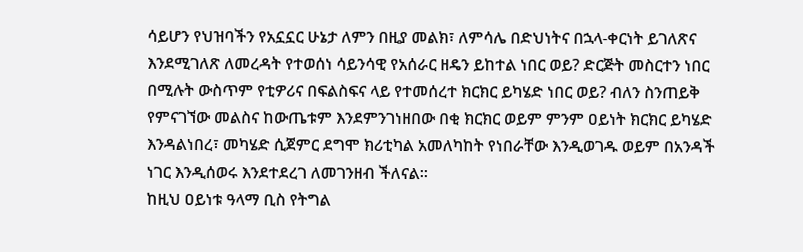ሳይሆን የህዝባችን የአኗኗር ሁኔታ ለምን በዚያ መልክ፣ ለምሳሌ በድህነትና በኋላ-ቀርነት ይገለጽና እንደሚገለጽ ለመረዳት የተወሰነ ሳይንሳዊ የአሰራር ዘዴን ይከተል ነበር ወይ? ድርጅት መስርተን ነበር በሚሉት ውስጥም የቲዎሪና በፍልስፍና ላይ የተመሰረተ ክርክር ይካሄድ ነበር ወይ? ብለን ስንጠይቅ የምናገኘው መልስና ከውጤቱም እንደምንገነዘበው በቂ ክርክር ወይም ምንም ዐይነት ክርክር ይካሄድ እንዳልነበረ፣ መካሄድ ሲጀምር ደግሞ ክሪቲካል አመለካከት የነበራቸው እንዲወገዱ ወይም በአንዳች ነገር እንዲሰወሩ እንደተደረገ ለመገንዘብ ችለናል።
ከዚህ ዐይነቱ ዓላማ ቢስ የትግል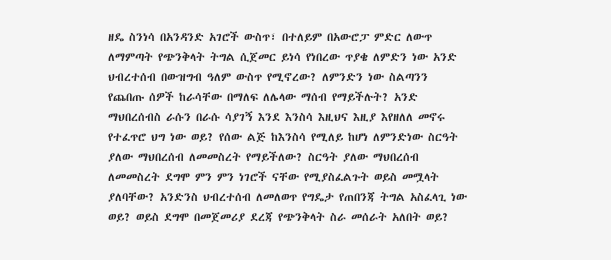ዘዴ ስንነሳ በአንዳንድ አገሮች ውስጥ፣ በተለይም በአውሮፓ ምድር ለውጥ ለማምጣት የጭንቅላት ትግል ሲጀመር ይነሳ የነበረው ጥያቄ ለምድን ነው አንድ ህብረተሰብ በውዝግብ ዓለም ውስጥ የሚኖረው? ለምንድን ነው ስልጣንን የጨበጡ ሰዎች ከራሳቸው በማለፍ ለሌላው ማሰብ የማይችሉት? አንድ ማህበረሰብስ ራሱን በራሱ ሳያገኝ እንደ እንስሳ እዚህና እዚያ እየዘለለ መኖሩ የተፈጥሮ ህግ ነው ወይ? የሰው ልጅ ከእንስሳ የሚለይ ከሆነ ለምንድነው ስርዓት ያለው ማህበረሰብ ለመመስረት የማይችለው? ስርዓት ያለው ማህበረሰብ ለመመስረት ደግሞ ምን ምን ነገሮች ናቸው የሚያስፈልጉት ወይስ መሟላት ያለባቸው? አንድንስ ህብረተሰብ ለመለወጥ የግዴታ የጠበንጃ ትግል አስፈላጊ ነው ወይ? ወይስ ደግሞ በመጀመሪያ ደረጃ የጭንቅላት ስራ መሰራት አለበት ወይ?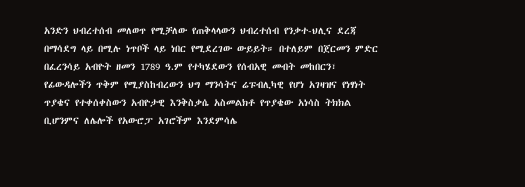አንድን ህብረተሰብ መለወጥ የሚቻለው የጠቅላላውን ህብረተሰብ የንቃተ-ህሊና ደረጃ በማሳደግ ላይ በሚሉ ነጥቦች ላይ ነበር የሚደረገው ውይይት። በተለይም በጀርመን ምድር በፈረንሳይ አብዮት ዘመን 1789 ዓ.ም የተካሄደውን የሰብአዊ መብት መከበርን፣ የፊውዳሎችን ጥቅም የሚያስከብረውን ህግ ማንሳትና ሬፑብሊካዊ የሆነ አገዛዝና የነፃነት ጥያቄና የተቀሰቀስውን አብዮታዊ እንቅስቃሴ አስመልክቶ የጥያቄው አነሳስ ትክክል ቢሆንምና ለሌሎች የአውሮፓ አገሮችም እንደምሳሌ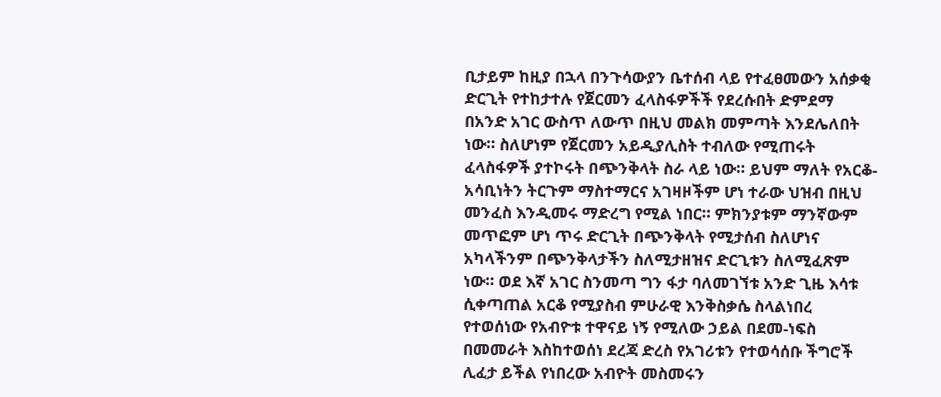ቢታይም ከዚያ በኋላ በንጉሳውያን ቤተሰብ ላይ የተፈፀመውን አሰቃቂ ድርጊት የተከታተሉ የጀርመን ፈላስፋዎችች የደረሱበት ድምደማ በአንድ አገር ውስጥ ለውጥ በዚህ መልክ መምጣት እንደሌለበት ነው። ስለሆነም የጀርመን አይዲያሊስት ተብለው የሚጠሩት ፈላስፋዎች ያተኮሩት በጭንቅላት ስራ ላይ ነው። ይህም ማለት የአርቆ-አሳቢነትን ትርጉም ማስተማርና አገዛዞችም ሆነ ተራው ህዝብ በዚህ መንፈስ እንዲመሩ ማድረግ የሚል ነበር። ምክንያቱም ማንኛውም መጥፎም ሆነ ጥሩ ድርጊት በጭንቅላት የሚታሰብ ስለሆነና አካላችንም በጭንቅላታችን ስለሚታዘዝና ድርጊቱን ስለሚፈጽም ነው። ወደ እኛ አገር ስንመጣ ግን ፋታ ባለመገኘቱ አንድ ጊዜ እሳቱ ሲቀጣጠል አርቆ የሚያስብ ምሁራዊ እንቅስቃሴ ስላልነበረ የተወሰነው የአብዮቱ ተዋናይ ነኝ የሚለው ኃይል በደመ-ነፍስ በመመራት እስከተወሰነ ደረጃ ድረስ የአገሪቱን የተወሳሰቡ ችግሮች ሊፈታ ይችል የነበረው አብዮት መስመሩን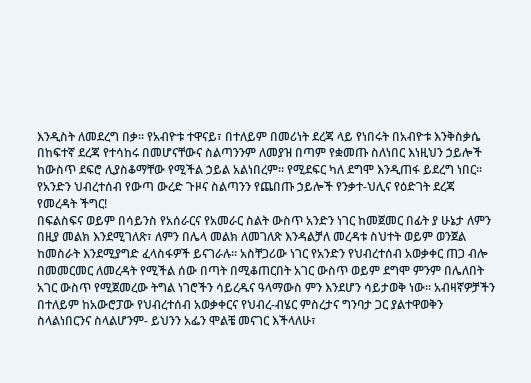እንዲስት ለመደረግ በቃ። የአብዮቱ ተዋናይ፣ በተለይም በመሪነት ደረጃ ላይ የነበሩት በአብዮቱ እንቅስቃሴ በከፍተኛ ደረጃ የተሳከሩ በመሆናቸውና ስልጣንንም ለመያዝ በጣም የቋመጡ ስለነበር እነዚህን ኃይሎች ከውስጥ ደፍሮ ሊያስቆማቸው የሚችል ኃይል አልነበረም። የሚደፍር ካለ ደግሞ እንዲጠፋ ይደረግ ነበር።
የአንድን ህብረተሰብ የውጣ ውረድ ጉዞና ስልጣንን የጨበጡ ኃይሎች የንቃተ-ህሊና የዕድገት ደረጃ የመረዳት ችግር!
በፍልስፍና ወይም በሳይንስ የአሰራርና የአመራር ስልት ውስጥ አንድን ነገር ከመጀመር በፊት ያ ሁኔታ ለምን በዚያ መልክ እንደሚገለጽ፣ ለምን በሌላ መልክ ለመገለጽ እንዳልቻለ መረዳቱ ስህተት ወይም ወንጀል ከመስራት እንደሚያግድ ፈላስፋዎች ይናገራሉ። አስቸጋሪው ነገር የአንድን የህብረተሰብ አወቃቀር ጠጋ ብሎ በመመርመር ለመረዳት የሚችል ሰው በጣት በሚቆጠርበት አገር ውስጥ ወይም ደግሞ ምንም በሌለበት አገር ውስጥ የሚጀመረው ትግል ነገሮችን ሳይረዱና ዓላማውስ ምን እንደሆን ሳይታወቅ ነው። አብዛኛዎቻችን በተለይም ከአውሮፓው የህብረተሰብ አወቃቀርና የህብረ-ብሄር ምስረታና ግንባታ ጋር ያልተዋወቅን ስላልነበርንና ስላልሆንም- ይህንን አፌን ሞልቼ መናገር እችላለሁ፣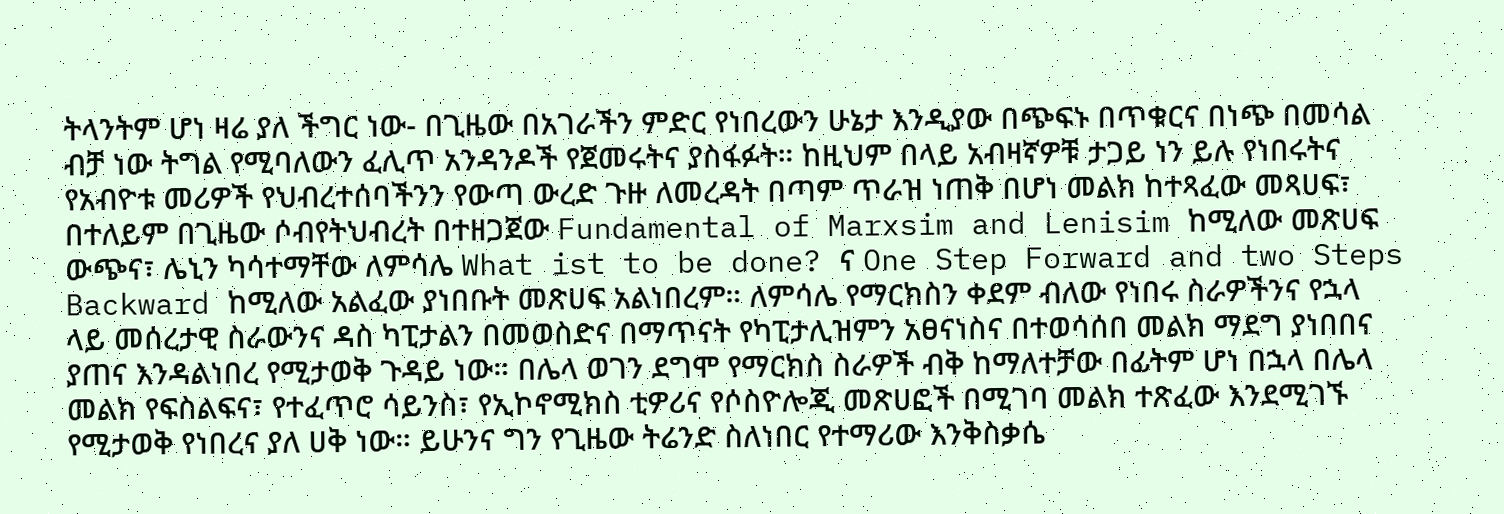ትላንትም ሆነ ዛሬ ያለ ችግር ነው- በጊዜው በአገራችን ምድር የነበረውን ሁኔታ እንዲያው በጭፍኑ በጥቁርና በነጭ በመሳል ብቻ ነው ትግል የሚባለውን ፈሊጥ አንዳንዶች የጀመሩትና ያስፋፉት። ከዚህም በላይ አብዛኛዎቹ ታጋይ ነን ይሉ የነበሩትና የአብዮቱ መሪዎች የህብረተሰባችንን የውጣ ውረድ ጉዙ ለመረዳት በጣም ጥራዝ ነጠቅ በሆነ መልክ ከተጻፈው መጻሀፍ፣ በተለይም በጊዜው ሶብየትህብረት በተዘጋጀው Fundamental of Marxsim and Lenisim ከሚለው መጽሀፍ ውጭና፣ ሌኒን ካሳተማቸው ለምሳሌ What ist to be done? ና One Step Forward and two Steps Backward ከሚለው አልፈው ያነበቡት መጽሀፍ አልነበረም። ለምሳሌ የማርክስን ቀደም ብለው የነበሩ ስራዎችንና የኋላ ላይ መሰረታዊ ስራውንና ዳስ ካፒታልን በመወስድና በማጥናት የካፒታሊዝምን አፀናነስና በተወሳሰበ መልክ ማደግ ያነበበና ያጠና እንዳልነበረ የሚታወቅ ጉዳይ ነው። በሌላ ወገን ደግሞ የማርክስ ስራዎች ብቅ ከማለተቻው በፊትም ሆነ በኋላ በሌላ መልክ የፍስልፍና፣ የተፈጥሮ ሳይንስ፣ የኢኮኖሚክስ ቲዎሪና የሶስዮሎጂ መጽሀፎች በሚገባ መልክ ተጽፈው እንደሚገኙ የሚታወቅ የነበረና ያለ ሀቅ ነው። ይሁንና ግን የጊዜው ትሬንድ ስለነበር የተማሪው እንቅስቃሴ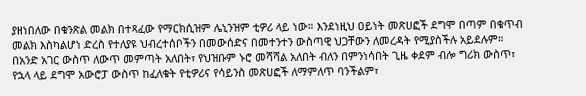ያዘነበለው በቁንጽል መልክ በተጻፈው የማርክሲዝም ሌኒንዝም ቲዎሪ ላይ ነው። እንደነዚህ ዐይነት መጽሀፎች ደግሞ በጣም በቁጥብ መልክ እስካልሆነ ድረስ የተለያዩ ህብረተሰቦችን በመውሰድና በመተንተን ውስጣዊ ህጋቸውን ለመረዳት የሚያስችሉ አይደሉም። በአንድ አገር ውስጥ ለውጥ መምጣት አለበት፣ የህዝቡም ኑሮ መሻሻል አለበት ብለን በምንነሳበት ጊዜ ቀደም ብሎ ግሪክ ውስጥ፣ የኋላ ላይ ደግሞ አውሮፓ ውስጥ ከፈለቁት የቲዎሪና የሳይንስ መጽሀፎች ለማምለጥ ባንችልም፣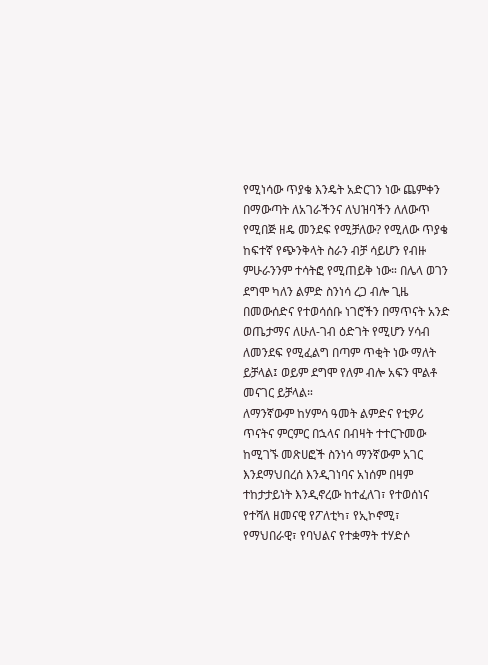የሚነሳው ጥያቄ እንዴት አድርገን ነው ጨምቀን በማውጣት ለአገራችንና ለህዝባችን ለለውጥ የሚበጅ ዘዴ መንደፍ የሚቻለው? የሚለው ጥያቄ ከፍተኛ የጭንቅላት ስራን ብቻ ሳይሆን የብዙ ምሁራንንም ተሳትፎ የሚጠይቅ ነው። በሌላ ወገን ደግሞ ካለን ልምድ ስንነሳ ረጋ ብሎ ጊዜ በመውሰድና የተወሳሰቡ ነገሮችን በማጥናት አንድ ወጤታማና ለሁለ-ገብ ዕድገት የሚሆን ሃሳብ ለመንደፍ የሚፈልግ በጣም ጥቂት ነው ማለት ይቻላል፤ ወይም ደግሞ የለም ብሎ አፍን ሞልቶ መናገር ይቻላል።
ለማንኛውም ከሃምሳ ዓመት ልምድና የቲዎሪ ጥናትና ምርምር በኋላና በብዛት ተተርጉመው ከሚገኙ መጽሀፎች ስንነሳ ማንኛውም አገር እንደማህበረሰ እንዲገነባና አነሰም በዛም ተከታታይነት እንዲኖረው ከተፈለገ፣ የተወሰነና የተሻለ ዘመናዊ የፖለቲካ፣ የኢኮኖሚ፣ የማህበራዊ፣ የባህልና የተቋማት ተሃድሶ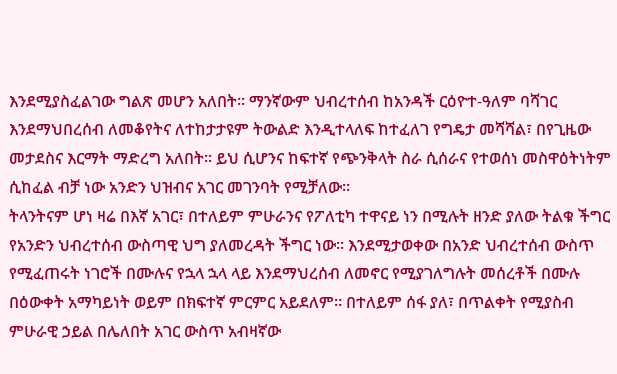እንደሚያስፈልገው ግልጽ መሆን አለበት። ማንኛውም ህብረተሰብ ከአንዳች ርዕዮተ-ዓለም ባሻገር እንደማህበረሰብ ለመቆየትና ለተከታታዩም ትውልድ እንዲተላለፍ ከተፈለገ የግዴታ መሻሻል፣ በየጊዜው መታደስና እርማት ማድረግ አለበት። ይህ ሲሆንና ከፍተኛ የጭንቅላት ስራ ሲሰራና የተወሰነ መስዋዕትነትም ሲከፈል ብቻ ነው አንድን ህዝብና አገር መገንባት የሚቻለው።
ትላንትናም ሆነ ዛሬ በእኛ አገር፣ በተለይም ምሁራንና የፖለቲካ ተዋናይ ነን በሚሉት ዘንድ ያለው ትልቁ ችግር የአንድን ህብረተሰብ ውስጣዊ ህግ ያለመረዳት ችግር ነው። እንደሚታወቀው በአንድ ህብረተሰብ ውስጥ የሚፈጠሩት ነገሮች በሙሉና የኋላ ኋላ ላይ እንደማህረሰብ ለመኖር የሚያገለግሉት መሰረቶች በሙሉ በዕውቀት አማካይነት ወይም በክፍተኛ ምርምር አይደለም። በተለይም ሰፋ ያለ፣ በጥልቀት የሚያስብ ምሁራዊ ኃይል በሌለበት አገር ውስጥ አብዛኛው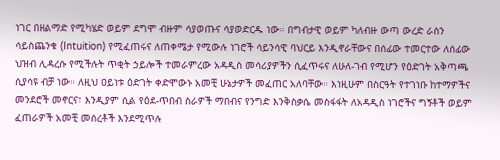ነገር በዘልማድ የሚካሄድ ወይም ደግሞ ብዙም ሳያወጡና ሳያወድርዱ ነው። በግብታዊ ወይም ካለብዙ ውጣ ውረድ ራስን ሳይስጨንቁ (Intuition) የሚፈጠሩና ለጠቀሜታ የሚውሉ ነገሮች ሳይንሳዊ ባህርይ እንዲኖራቸውና በሰፊው ተመርተው ለሰፊው ህዝብ ሊዳረሱ የሚችሉት ጥቂት ኃይሎች ተመራምረው አዳዲስ መሳሪያዎችን ሲፈጥሩና ለሁለ-ገብ የሚሆን የዕድገት አቅጣጫ ሲያሳዩ ብቻ ነው። ለዚህ ዐይነቱ ዕድገት ቀድሞውኑ አመቺ ሁኔታዎች መፈጠር አለባቸው። እነዚሁም በስርዓት የተገነቡ ከተማዎችና መንደሮች መኖርና፣ እንዲያም ሲል የዕደ-ጥበብ ስራዎች ማበብና የንግድ እንቅስቃሴ መስፋፋት ለአዳዲስ ነገሮችና ግኝቶች ወይም ፈጠራዎች አመቺ መሰረቶች እንደሚጥሉ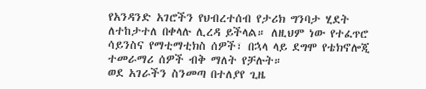የአንዳንድ አገሮችን የህብረተሰብ የታሪክ ግንባታ ሂደት ለተከታተለ በቀላሉ ሊረዳ ይችላል። ለዚህም ነው የተፈጥሮ ሳይንስና የማቲማቲክስ ሰዎች፣ በኋላ ላይ ደግሞ የቴክኖሎጂ ተመራማሪ ሰዎች ብቅ ማለት የቻሉት።
ወደ አገራችን ስንመጣ በተለያየ ጊዜ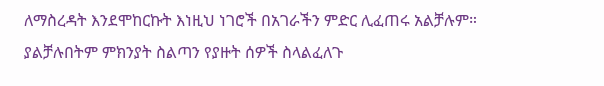ለማስረዳት እንደሞከርኩት እነዚህ ነገሮች በአገራችን ምድር ሊፈጠሩ አልቻሉም። ያልቻሉበትም ምክንያት ስልጣን የያዙት ሰዎች ስላልፈለጉ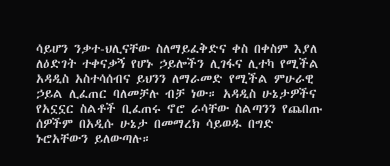ሳይሆን ንቃተ-ህሊናቸው ስለማይፈቅድና ቀስ በቀስም እያለ ለዕድገት ተቀናቃኝ የሆኑ ኃይሎችን ሊገፋና ሊተካ የሚችል አዳዲስ አስተሳሰብና ይህንን ለማራመድ የሚችል ምሁራዊ ኃይል ሊፈጠር ባለመቻሉ ብቻ ነው። አዳዲስ ሁኔታዎችና የአኗኗር ስልቶች ቢፈጠሩ ኖሮ ራሳቸው ስልጣንን የጨበጡ ሰዎችም በአዲሱ ሁኔታ በመማረክ ሳይወዱ በግድ ኑሮአቸውን ይለውጣሉ።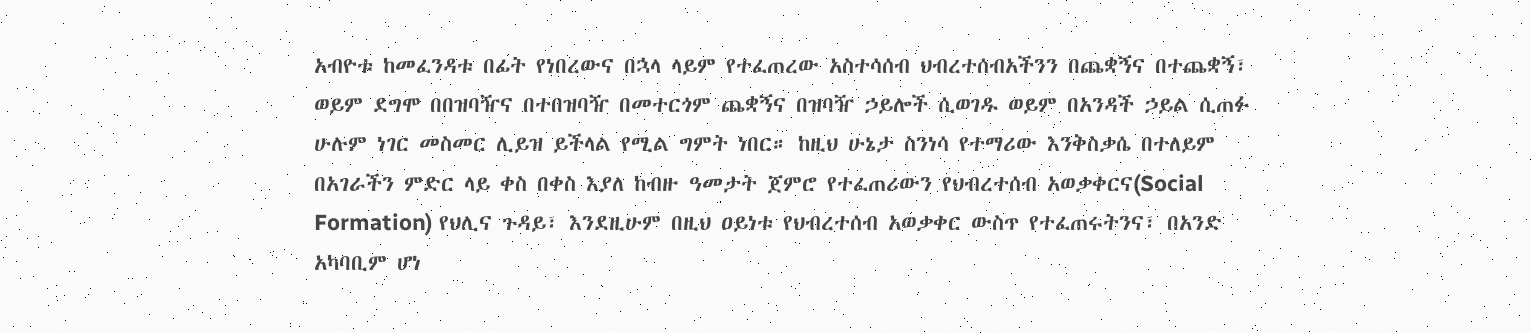አብዮቱ ከመፈንዳቱ በፊት የነበረውና በኋላ ላይም የተፈጠረው አስተሳሰብ ህብረተሰብአችንን በጨቋኝና በተጨቋኝ፣ ወይም ደግሞ በበዝባዥና በተበዝባዥ በመተርጎም ጨቋኝና በዝባዥ ኃይሎች ሲወገዱ ወይም በአንዳች ኃይል ሲጠፉ ሁሉም ነገር መስመር ሊይዝ ይችላል የሚል ግምት ነበር። ከዚህ ሁኔታ ስንነሳ የተማሪው እንቅስቃሴ በተለይም በአገራችን ምድር ላይ ቀስ በቀስ እያለ ከብዙ ዓመታት ጀምሮ የተፈጠሪውን የህብረተሰብ አወቃቀርና(Social Formation) የህሊና ጉዳይ፣ እንደዚሁም በዚህ ዐይነቱ የህብረተሰብ አወቃቀር ውስጥ የተፈጠሩትንና፣ በአንድ አካባቢም ሆነ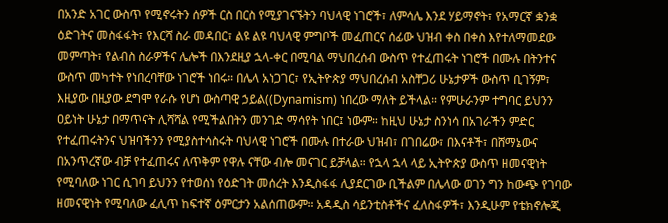በአንድ አገር ውስጥ የሚኖሩትን ሰዎች ርስ በርስ የሚያገናኙትን ባህላዊ ነገሮች፣ ለምሳሌ እንደ ሃይማኖት፣ የአማርኛ ቋንቋ ዕድገትና መስፋፋት፣ የእርሻ ስራ መዳበር፣ ልዩ ልዩ ባህላዊ ምግቦች መፈጠርና ሰፊው ህዝብ ቀስ በቀስ እየተለማመደው መምጣት፣ የልብስ ስራዎችና ሌሎች በእንደዚያ ኋላ-ቀር በሚባል ማህበረሰብ ውስጥ የተፈጠሩት ነገሮች በሙሉ በትንተና ውስጥ መካተት የነበረባቸው ነገሮች ነበሩ። በሌላ አነጋገር፣ የኢትዮጵያ ማህበረሰብ አስቸጋሪ ሁኔታዎች ውስጥ ቢገኝም፣ እዚያው በዚያው ደግሞ የራሱ የሆነ ውስጣዊ ኃይል((Dynamism) ነበረው ማለት ይችላል። የምሁራንም ተግባር ይህንን ዐይነት ሁኔታ በማጥናት ሊሻሻል የሚችልበትን መንገድ ማሳየት ነበር፤ ነውም። ከዚህ ሁኔታ ስንነሳ በአገራችን ምድር የተፈጠሩትንና ህዝባችንን የሚያስተሳስሩት ባህላዊ ነገሮች በሙሉ በተራው ህዝብ፣ በገበሬው፣ በእናቶች፣ በሸማኔውና በአንጥረኛው ብቻ የተፈጠሩና ለጥቅም የዋሉ ናቸው ብሎ መናገር ይቻላል። የኋላ ኋላ ላይ ኢትዮጵያ ውስጥ ዘመናዊነት የሚባለው ነገር ሲገባ ይህንን የተወሰነ የዕድገት መሰረት እንዲስፋፋ ሊያደርገው ቢችልም በሌላው ወገን ግን ከውጭ የገባው ዘመናዊነት የሚባለው ፈሊጥ ከፍተኛ ዕምርታን አልሰጠውም። አዳዲስ ሳይንቲስቶችና ፈለስፋዎች፣ እንዲሁም የቴክኖሎጂ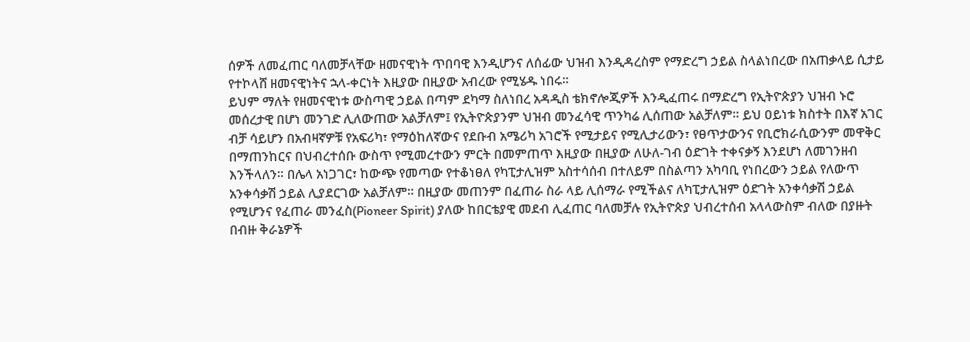ሰዎች ለመፈጠር ባለመቻላቸው ዘመናዊነት ጥበባዊ እንዲሆንና ለሰፊው ህዝብ እንዲዳረስም የማድረግ ኃይል ስላልነበረው በአጠቃላይ ሲታይ የተኮላሸ ዘመናዊነትና ኋላ-ቀርነት እዚያው በዚያው አብረው የሚሄዱ ነበሩ።
ይህም ማለት የዘመናዊነቱ ውስጣዊ ኃይል በጣም ደካማ ስለነበረ አዳዲስ ቴክኖሎጂዎች እንዲፈጠሩ በማድረግ የኢትዮጵያን ህዝብ ኑሮ መሰረታዊ በሆነ መንገድ ሊለውጠው አልቻለም፤ የኢትዮጵያንም ህዝብ መንፈሳዊ ጥንካሬ ሊሰጠው አልቻለም። ይህ ዐይነቱ ክስተት በእኛ አገር ብቻ ሳይሆን በአብዛኛዎቹ የአፍሪካ፣ የማዕከለኛውና የደቡብ አሜሪካ አገሮች የሚታይና የሚሊታሪውን፣ የፀጥታውንና የቢሮክራሲውንም መዋቅር በማጠንከርና በህብረተሰቡ ውስጥ የሚመረተውን ምርት በመምጠጥ እዚያው በዚያው ለሁለ-ገብ ዕድገት ተቀናቃኝ እንደሆነ ለመገንዘብ እንችላለን። በሌላ አነጋገር፣ ከውጭ የመጣው የተቆነፀለ የካፒታሊዝም አስተሳሰብ በተለይም በስልጣን አካባቢ የነበረውን ኃይል የለውጥ አንቀሳቃሽ ኃይል ሊያደርገው አልቻለም። በዚያው መጠንም በፈጠራ ስራ ላይ ሊሰማራ የሚችልና ለካፒታሊዝም ዕድገት አንቀሳቃሽ ኃይል የሚሆንና የፈጠራ መንፈስ(Pioneer Spirit) ያለው ከበርቴያዊ መደብ ሊፈጠር ባለመቻሉ የኢትዮጵያ ህብረተሰብ አላላውስም ብለው በያዙት በብዙ ቅራኔዎች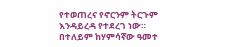የተወጠረና የኖርንም ትርጉም እንዳይረዳ የተደረገ ነው። በተለይም ከሃምሳኛው ዓመተ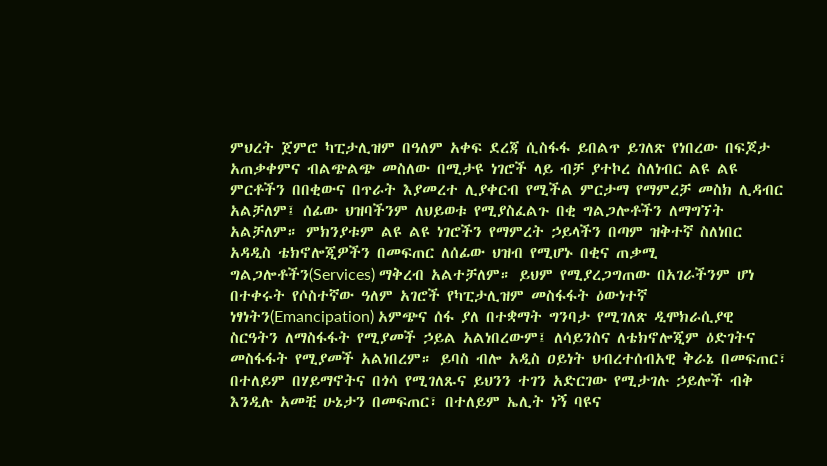ምህረት ጀምሮ ካፒታሊዝም በዓለም አቀፍ ደረጃ ሲስፋፋ ይበልጥ ይገለጽ የነበረው በፍጆታ አጠቃቀምና ብልጭልጭ መስለው በሚታዩ ነገሮች ላይ ብቻ ያተኮረ ስለነብር ልዩ ልዩ ምርቶችን በበቂውና በጥራት እያመረተ ሊያቀርብ የሚችል ምርታማ የማምረቻ መስክ ሊዳብር አልቻለም፤ ሰፊው ህዝባችንም ለህይወቱ የሚያስፈልጉ በቂ ግልጋሎቶችን ለማግኘት አልቻለም። ምክንያቱም ልዩ ልዩ ነገሮችን የማምረት ኃይላችን በጣም ዝቅተኛ ስለነበር አዳዲስ ቴክኖሎጂዎችን በመፍጠር ለሰፊው ህዝብ የሚሆኑ በቂና ጠቃሚ ግልጋሎቶችን(Services) ማቅረብ አልተቻለም። ይህም የሚያረጋግጠው በአገራችንም ሆነ በተቀሩት የሶስተኛው ዓለም አገሮች የካፒታሊዝም መስፋፋት ዕውነተኛ ነፃነትን(Emancipation) አምጭና ሰፋ ያለ በተቋማት ግንባታ የሚገለጽ ዲሞክራሲያዊ ስርዓትን ለማስፋፋት የሚያመች ኃይል አልነበረውም፤ ለሳይንስና ለቴክኖሎጂም ዕድገትና መስፋፋት የሚያመች አልነበረም። ይባስ ብሎ አዲስ ዐይነት ህብረተሰብአዊ ቅራኔ በመፍጠር፣ በተለይም በሃይማኖትና በጎሳ የሚገለጹና ይህንን ተገን አድርገው የሚታገሉ ኃይሎች ብቅ እንዲሉ አመቺ ሁኔታን በመፍጠር፣ በተለይም ኤሊት ነኝ ባዩና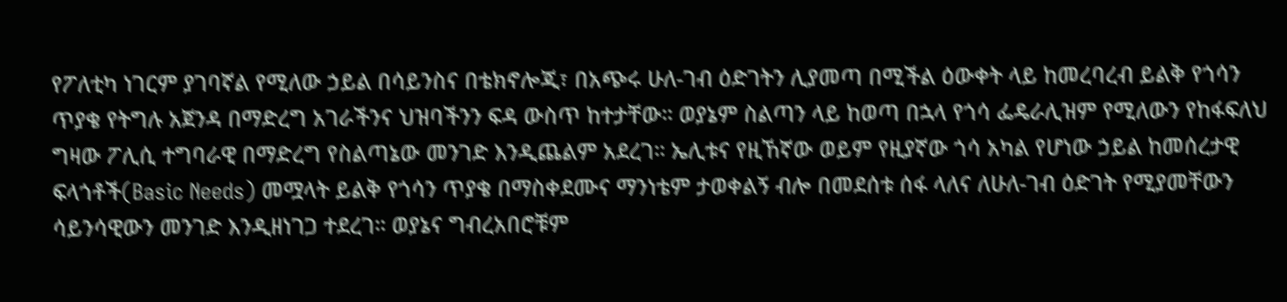የፖለቲካ ነገርም ያገባኛል የሚለው ኃይል በሳይንስና በቴክኖሎጂ፣ በአጭሩ ሁለ-ገብ ዕድገትን ሊያመጣ በሚችል ዕውቀት ላይ ከመረባረብ ይልቅ የጎሳን ጥያቄ የትግሉ አጀንዳ በማድረግ አገራችንና ህዝባችንን ፍዳ ውስጥ ከተታቸው። ወያኔም ስልጣን ላይ ከወጣ በኋላ የጎሳ ፌዴራሊዝም የሚለውን የከፋፍለህ ግዛው ፖሊሲ ተግባራዊ በማድረግ የስልጣኔው መንገድ እንዲጨልም አደረገ። ኤሊቱና የዚኸኛው ወይም የዚያኛው ጎሳ አካል የሆነው ኃይል ከመሰረታዊ ፍላጎቶች(Basic Needs) መሟላት ይልቅ የጎሳን ጥያቄ በማስቀደሙና ማንነቴም ታወቀልኝ ብሎ በመደሰቱ ሰፋ ላለና ለሁለ-ገብ ዕድገት የሚያመቸውን ሳይንሳዊውን መንገድ እንዲዘነገጋ ተደረገ። ወያኔና ግብረአበሮቹም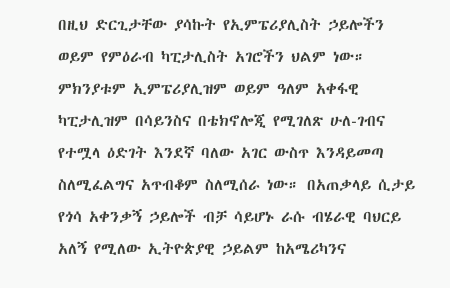በዚህ ድርጊታቸው ያሳኩት የኢምፔሪያሊስት ኃይሎችን ወይም የምዕራብ ካፒታሊስት አገሮችን ህልም ነው። ምክንያቱም ኢምፔሪያሊዝም ወይም ዓለም አቀፋዊ ካፒታሊዝም በሳይንስና በቴክኖሎጂ የሚገለጽ ሁለ-ገብና የተሟላ ዕድገት እንደኛ ባለው አገር ውስጥ እንዳይመጣ ስለሚፈልግና አጥብቆም ስለሚሰራ ነው። በአጠቃላይ ሲታይ የጎሳ አቀንቃኝ ኃይሎች ብቻ ሳይሆኑ ራሱ ብሄራዊ ባህርይ አለኝ የሚለው ኢትዮጵያዊ ኃይልም ከአሜሪካንና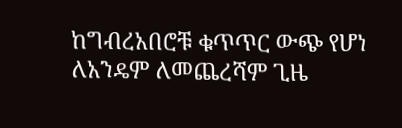ከግብረአበሮቹ ቁጥጥር ውጭ የሆነ ለአንዴም ለመጨረሻም ጊዜ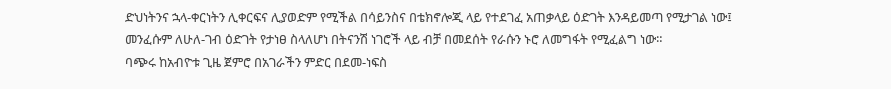ድህነትንና ኋላ-ቀርነትን ሊቀርፍና ሊያወድም የሚችል በሳይንስና በቴክኖሎጂ ላይ የተደገፈ አጠቃላይ ዕድገት እንዳይመጣ የሚታገል ነው፤ መንፈሱም ለሁለ-ገብ ዕድገት የታነፀ ስላለሆነ በትናንሽ ነገሮች ላይ ብቻ በመደሰት የራሱን ኑሮ ለመግፋት የሚፈልግ ነው።
ባጭሩ ከአብዮቱ ጊዜ ጀምሮ በአገራችን ምድር በደመ-ነፍስ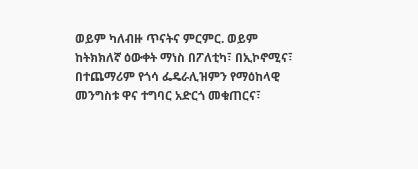ወይም ካለብዙ ጥናትና ምርምር. ወይም ከትክክለኛ ዕውቀት ማነስ በፖለቲካ፣ በኢኮኖሚና፣ በተጨማሪም የጎሳ ፌዴራሊዝምን የማዕከላዊ መንግስቱ ዋና ተግባር አድርጎ መቁጠርና፣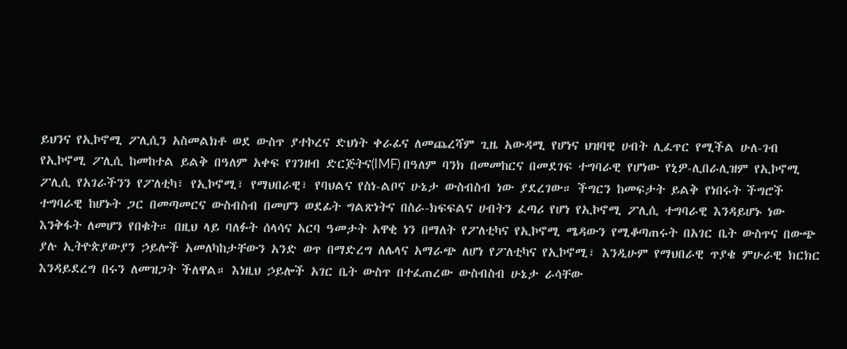ይህንና የኢኮኖሚ ፖሊሲን አስመልክቶ ወደ ውስጥ ያተኮረና ድህነት ቀራፊና ለመጨረሻም ጊዜ አውዳሚ የሆነና ህዝባዊ ሀብት ሊፈጥር የሚችል ሁለ-ገብ የኢኮኖሚ ፖሊሲ ከመከተል ይልቅ በዓለም አቀፍ የገንዘብ ድርጅትና(IMF) በዓለም ባንክ በመመከርና በመደገፍ ተግባራዊ የሆነው የኒዎ-ሊበራሊዝም የኢኮኖሚ ፖሊሲ የአገራችንን የፖለቲካ፣ የኢኮኖሚ፣ የማህበራዊ፣ የባህልና የስነ-ልቦና ሁኔታ ውስብስብ ነው ያደረገው። ችግርን ከመፍታት ይልቅ የነበሩት ችግሮች ተግባራዊ ከሆኑት ጋር በመጣመርና ውስብስብ በመሆን ወደፊት ግልጽነትና በስራ-ክፍፍልና ሀብትን ፈጣሪ የሆነ የኢኮኖሚ ፖሊሲ ተግባራዊ እንዳይሆኑ ነው እንቅፋት ለመሆን የበቁት። በዚህ ላይ ባለፉት ሰላሳና አርባ ዓመታት አዋቂ ነን በማለት የፖለቲካና የኢኮኖሚ ሜዳውን የሚቆጣጠሩት በአገር ቤት ውስጥና በውጭ ያሉ ኢትዮጵያውያን ኃይሎች አመለካከታቸውን አንድ ወጥ በማድረግ ለሌላና አማራጭ ለሆነ የፖለቲካና የኢኮኖሚ፣ እንዲሁም የማህበራዊ ጥያቄ ምሁራዊ ክርክር እንዳይደረግ በሩን ለመዝጋት ችለዋል። እነዚህ ኃይሎች አገር ቤት ውስጥ በተፈጠረው ውስብስብ ሁኔታ ራሳቸው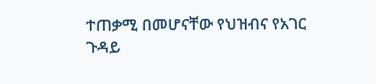ተጠቃሚ በመሆናቸው የህዝብና የአገር ጉዳይ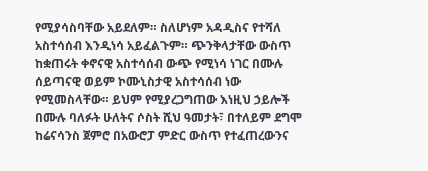የሚያሳስባቸው አይደለም። ስለሆነም አዳዲስና የተሻለ አስተሳሰብ እንዲነሳ አይፈልጉም። ጭንቅላታቸው ውስጥ ከቋጠሩት ቀኖናዊ አስተሳሰብ ውጭ የሚነሳ ነገር በሙሉ ሰይጣናዊ ወይም ኮሙኒስታዊ አስተሳሰብ ነው የሚመስላቸው። ይህም የሚያረጋግጠው እነዚህ ኃይሎች በሙሉ ባለፉት ሁለትና ሶስት ሺህ ዓመታት፣ በተለይም ደግሞ ከሬናሳንስ ጀምሮ በአውሮፓ ምድር ውስጥ የተፈጠረውንና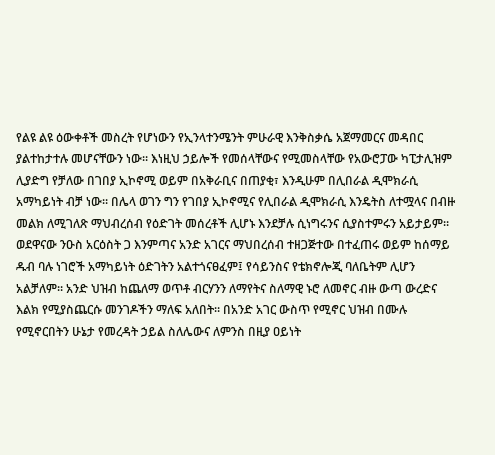የልዩ ልዩ ዕውቀቶች መስረት የሆነውን የኢንላተንሜንት ምሁራዊ እንቅስቃሴ አጀማመርና መዳበር ያልተከታተሉ መሆናቸውን ነው። እነዚህ ኃይሎች የመሰላቸውና የሚመስላቸው የአውሮፓው ካፒታሊዝም ሊያድግ የቻለው በገበያ ኢኮኖሚ ወይም በአቅራቢና በጠያቂ፣ እንዲሁም በሊበራል ዲሞክራሲ አማካይነት ብቻ ነው። በሌላ ወገን ግን የገበያ ኢኮኖሚና የሊበራል ዲሞክራሲ እንዴትስ ለተሟላና በብዙ መልክ ለሚገለጽ ማህብረሰብ የዕድገት መሰረቶች ሊሆኑ እንደቻሉ ሲነግሩንና ሲያስተምሩን አይታይም።
ወደዋናው ንዑስ አርዕስት ጋ እንምጣና አንድ አገርና ማህበረሰብ ተዘጋጅተው በተፈጠሩ ወይም ከሰማይ ዱብ ባሉ ነገሮች አማካይነት ዕድገትን አልተጎናፀፈም፤ የሳይንስና የቴክኖሎጂ ባለቤትም ሊሆን አልቻለም። አንድ ህዝብ ከጨለማ ወጥቶ ብርሃንን ለማየትና ስለማዊ ኑሮ ለመኖር ብዙ ውጣ ውረድና እልክ የሚያስጨርሱ መንገዶችን ማለፍ አለበት። በአንድ አገር ውስጥ የሚኖር ህዝብ በሙሉ የሚኖርበትን ሁኔታ የመረዳት ኃይል ስለሌውና ለምንስ በዚያ ዐይነት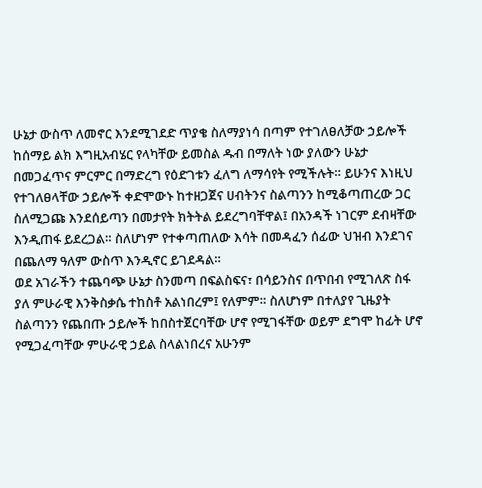ሁኔታ ውስጥ ለመኖር እንደሚገደድ ጥያቄ ስለማያነሳ በጣም የተገለፀለቻው ኃይሎች ከሰማይ ልክ እግዚአብሄር የላካቸው ይመስል ዱብ በማለት ነው ያለውን ሁኔታ በመጋፈጥና ምርምር በማድረግ የዕድገቱን ፈለግ ለማሳየት የሚችሉት። ይሁንና እነዚህ የተገለፀላቸው ኃይሎች ቀድሞውኑ ከተዘጋጀና ሀብትንና ስልጣንን ከሚቆጣጠረው ጋር ስለሚጋጩ እንደሰይጣን በመታየት ክትትል ይደረግባቸዋል፤ በአንዳች ነገርም ደብዛቸው እንዲጠፋ ይደረጋል። ስለሆነም የተቀጣጠለው እሳት በመዳፈን ሰፊው ህዝብ እንደገና በጨለማ ዓለም ውስጥ እንዲኖር ይገደዳል።
ወደ አገራችን ተጨባጭ ሁኔታ ስንመጣ በፍልስፍና፣ በሳይንስና በጥበብ የሚገለጽ ስፋ ያለ ምሁራዊ እንቅስቃሴ ተከስቶ አልነበረም፤ የለምም። ስለሆነም በተለያየ ጊዜያት ስልጣንን የጨበጡ ኃይሎች ከበስተጀርባቸው ሆኖ የሚገፋቸው ወይም ደግሞ ከፊት ሆኖ የሚጋፈጣቸው ምሁራዊ ኃይል ስላልነበረና አሁንም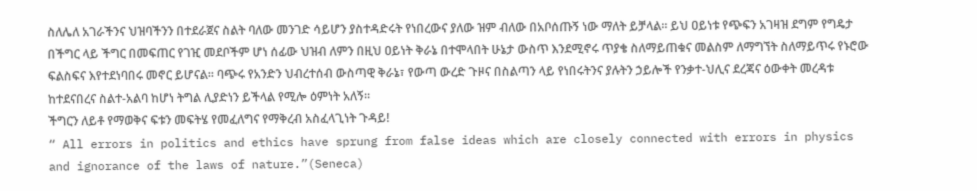ስለሌለ አገራችንና ህዝባችንን በተደራጀና ስልት ባለው መንገድ ሳይሆን ያስተዳድሩት የነበረውና ያለው ዝም ብለው በአቦሰጡኝ ነው ማለት ይቻላል። ይህ ዐይነቱ የጭፍን አገዛዝ ደግም የግዴታ በችግር ላይ ችግር በመፍጠር የገዢ መደቦችም ሆነ ሰፊው ህዝብ ለምን በዚህ ዐይነት ቅራኔ በተሞላበት ሁኔታ ውስጥ እንደሚኖሩ ጥያቄ ስለማይጠቁና መልስም ለማግኘት ስለማይጥሩ የኑሮው ፍልስፍና እየተደነባበሩ መኖር ይሆናል። ባጭሩ የአንድን ህብረተሰብ ውስጣዊ ቅራኔ፣ የውጣ ውረድ ጉዞና በስልጣን ላይ የነበሩትንና ያሉትን ኃይሎች የንቃተ-ህሊና ደረጃና ዕውቀት መረዳቱ ከተደናበረና ስልተ-አልባ ከሆነ ትግል ሊያድነን ይችላል የሚሎ ዕምነት አለኝ።
ችግርን ለይቶ የማወቅና ፍቱን መፍትሄ የመፈለግና የማቅረብ አስፈላጊነት ጉዳይ!
“ All errors in politics and ethics have sprung from false ideas which are closely connected with errors in physics and ignorance of the laws of nature.”(Seneca)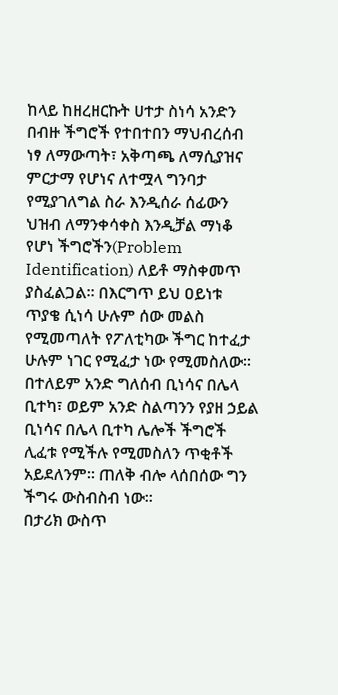ከላይ ከዘረዘርኩት ሀተታ ስነሳ አንድን በብዙ ችግሮች የተበተበን ማህብረሰብ ነፃ ለማውጣት፣ አቅጣጫ ለማሲያዝና ምርታማ የሆነና ለተሟላ ግንባታ የሚያገለግል ስራ እንዲሰራ ሰፊውን ህዝብ ለማንቀሳቀስ እንዲቻል ማነቆ የሆነ ችግሮችን(Problem Identification) ለይቶ ማስቀመጥ ያስፈልጋል። በእርግጥ ይህ ዐይነቱ ጥያቄ ሲነሳ ሁሉም ሰው መልስ የሚመጣለት የፖለቲካው ችግር ከተፈታ ሁሉም ነገር የሚፈታ ነው የሚመስለው። በተለይም አንድ ግለሰብ ቢነሳና በሌላ ቢተካ፣ ወይም አንድ ስልጣንን የያዘ ኃይል ቢነሳና በሌላ ቢተካ ሌሎች ችግሮች ሊፈቱ የሚችሉ የሚመስለን ጥቂቶች አይደለንም። ጠለቅ ብሎ ላሰበሰው ግን ችግሩ ውስብስብ ነው።
በታሪክ ውስጥ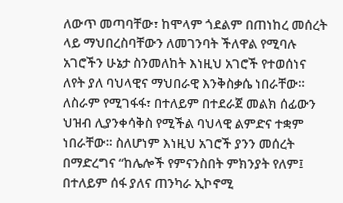ለውጥ መጣባቸው፣ ከሞላም ጎደልም በጠነከረ መሰረት ላይ ማህበረስባቸውን ለመገንባት ችለዋል የሚባሉ አገሮችን ሁኔታ ስንመለከት እነዚህ አገሮች የተወሰነና ለየት ያለ ባህላዊና ማህበራዊ እንቅስቃሴ ነበራቸው። ለስራም የሚገፋፋ፣ በተለይም በተደራጀ መልክ ሰፊውን ህዝብ ሊያንቀሳቅስ የሚችል ባህላዊ ልምድና ተቋም ነበራቸው። ስለሆነም እነዚህ አገሮች ያንን መሰረት በማድረግና “ከሌሎች የምናንስበት ምክንያት የለም፤ በተለይም ሰፋ ያለና ጠንካራ ኢኮኖሚ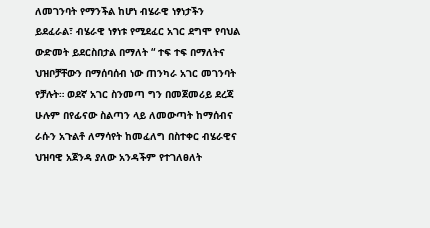ለመገንባት የማንችል ከሆነ ብሄራዊ ነፃነታችን ይደፈራል፣ ብሄራዊ ነፃነቱ የሚደፈር አገር ደግሞ የባህል ውድመት ይደርስበታል በማለት “ ተፍ ተፍ በማለትና ህዝቦቻቸውን በማሰባሰብ ነው ጠንካራ አገር መገንባት የቻሉት። ወደኛ አገር ስንመጣ ግን በመጀመሪይ ደረጃ ሁሉም በየፊናው ስልጣን ላይ ለመውጣት ከማሰብና ራሱን አጉልቶ ለማሳየት ከመፈለግ በስተቀር ብሄራዊና ህዝባዊ አጀንዳ ያለው አንዳችም የተገለፀለት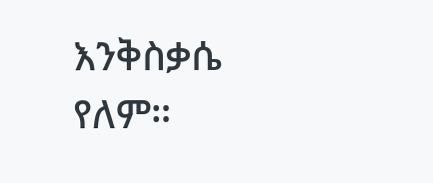እንቅስቃሴ የለም።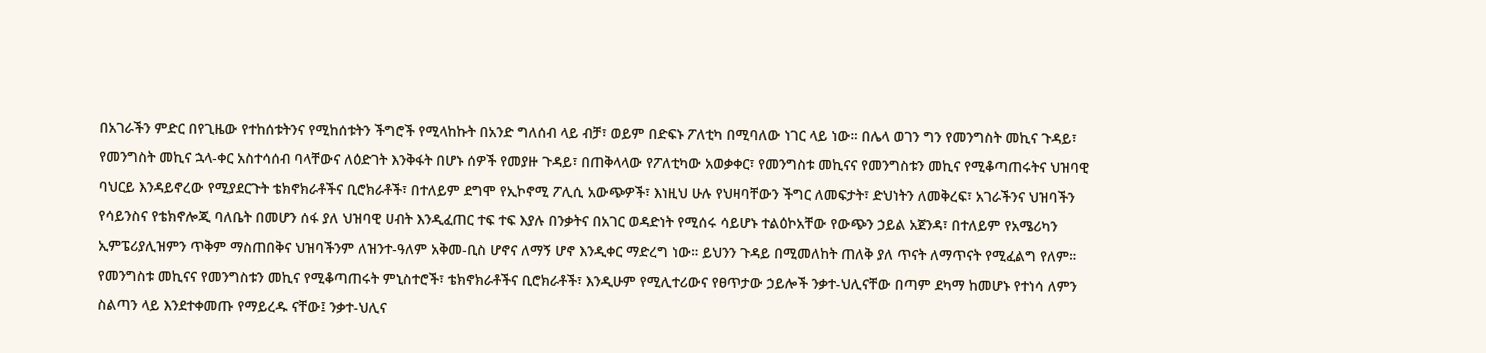በአገራችን ምድር በየጊዜው የተከሰቱትንና የሚከሰቱትን ችግሮች የሚላከኩት በአንድ ግለሰብ ላይ ብቻ፣ ወይም በድፍኑ ፖለቲካ በሚባለው ነገር ላይ ነው። በሌላ ወገን ግን የመንግስት መኪና ጉዳይ፣ የመንግስት መኪና ኋላ-ቀር አስተሳሰብ ባላቸውና ለዕድገት እንቅፋት በሆኑ ሰዎች የመያዙ ጉዳይ፣ በጠቅላላው የፖለቲካው አወቃቀር፣ የመንግስቱ መኪናና የመንግስቱን መኪና የሚቆጣጠሩትና ህዝባዊ ባህርይ እንዳይኖረው የሚያደርጉት ቴክኖክራቶችና ቢሮክራቶች፣ በተለይም ደግሞ የኢኮኖሚ ፖሊሲ አውጭዎች፣ እነዚህ ሁሉ የህዛባቸውን ችግር ለመፍታት፣ ድህነትን ለመቅረፍ፣ አገራችንና ህዝባችን የሳይንስና የቴክኖሎጂ ባለቤት በመሆን ሰፋ ያለ ህዝባዊ ሀብት እንዲፈጠር ተፍ ተፍ እያሉ በንቃትና በአገር ወዳድነት የሚሰሩ ሳይሆኑ ተልዕኮአቸው የውጭን ኃይል አጀንዳ፣ በተለይም የአሜሪካን ኢምፔሪያሊዝምን ጥቅም ማስጠበቅና ህዝባችንም ለዝንተ-ዓለም አቅመ-ቢስ ሆኖና ለማኝ ሆኖ እንዲቀር ማድረግ ነው። ይህንን ጉዳይ በሚመለከት ጠለቅ ያለ ጥናት ለማጥናት የሚፈልግ የለም። የመንግስቱ መኪናና የመንግስቱን መኪና የሚቆጣጠሩት ምኒስተሮች፣ ቴክኖክራቶችና ቢሮክራቶች፣ እንዲሁም የሚሊተሪውና የፀጥታው ኃይሎች ንቃተ-ህሊናቸው በጣም ደካማ ከመሆኑ የተነሳ ለምን ስልጣን ላይ እንደተቀመጡ የማይረዱ ናቸው፤ ንቃተ-ህሊና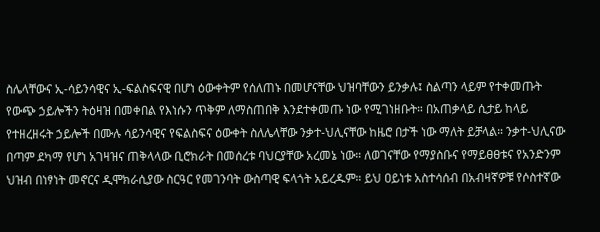ስሌላቸውና ኢ-ሳይንሳዊና ኢ-ፍልስፍናዊ በሆነ ዕውቀትም የሰለጠኑ በመሆናቸው ህዝባቸውን ይንቃሉ፤ ስልጣን ላይም የተቀመጡት የውጭ ኃይሎችን ትዕዛዝ በመቀበል የእነሱን ጥቅም ለማስጠበቅ እንደተቀመጡ ነው የሚገነዘቡት። በአጠቃላይ ሲታይ ከላይ የተዘረዘሩት ኃይሎች በሙሉ ሳይንሳዊና የፍልስፍና ዕውቀት ስለሌላቸው ንቃተ-ህሊናቸው ከዜሮ በታች ነው ማለት ይቻላል። ንቃተ-ህሊናው በጣም ደካማ የሆነ አገዛዝና ጠቅላላው ቢሮክራት በመሰረቱ ባህርያቸው አረመኔ ነው። ለወገናቸው የማያስቡና የማይፀፀቱና የአንድንም ህዝብ በነፃነት መኖርና ዲሞክራሲያው ስርዓር የመገንባት ውስጣዊ ፍላጎት አይረዱም። ይህ ዐይነቱ አስተሳሰብ በአብዛኛዎቹ የሶስተኛው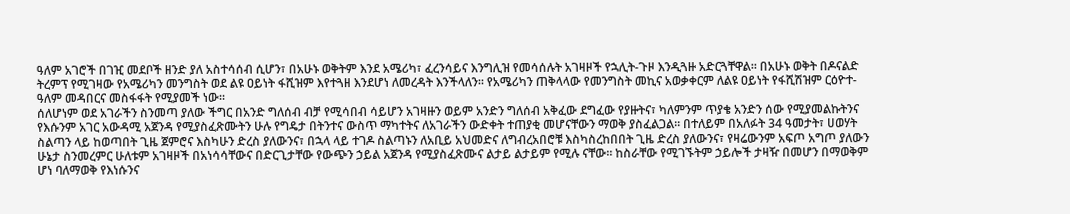ዓለም አገሮች በገዢ መደቦች ዘንድ ያለ አስተሳሰብ ሲሆን፣ በአሁኑ ወቅትም እንደ አሜሪካ፣ ፈረንሳይና እንግሊዝ የመሳሰሉት አገዛዞች የኋሊት-ጉዞ እንዲጓዙ አድርጓቸዋል። በአሁኑ ወቅት በዶናልድ ትረምፕ የሚገዛው የአሜሪካን መንግስት ወደ ልዩ ዐይነት ፋሺዝም እየተጓዘ እንደሆነ ለመረዳት እንችላለን። የአሜሪካን ጠቅላላው የመንግስት መኪና አወቃቀርም ለልዩ ዐይነት የፋሺሽዝም ርዕዮተ-ዓለም መዳበርና መስፋፋት የሚያመች ነው።
ሰለሆነም ወደ አገራችን ስንመጣ ያለው ችግር በአንድ ግለሰብ ብቻ የሚሳበብ ሳይሆን አገዛዙን ወይም አንድን ግለሰብ አቅፈው ደግፈው የያዙትና፣ ካለምንም ጥያቄ አንድን ሰው የሚያመልኩትንና የእሱንም አገር አውዳሚ አጀንዳ የሚያስፈጽሙትን ሁሉ የግዴታ በትንተና ውስጥ ማካተትና ለአገራችን ውድቀት ተጠያቂ መሆናቸውን ማወቅ ያስፈልጋል። በተለይም በአለፉት 34 ዓመታት፣ ሀወሃት ስልጣን ላይ ከወጣበት ጊዜ ጀምሮና እስካሁን ድረስ ያለውንና፣ በኋላ ላይ ተገዶ ስልጣኑን ለአቢይ አህመድና ለግብረአበሮቹ እስካስረከበበት ጊዜ ድረስ ያለውንና፣ የዛሬውንም አፍጦ አግጦ ያለውን ሁኔታ ስንመረምር ሁለቱም አገዛዞች በአነሳሳቸውና በድርጊታቸው የውጭን ኃይል አጀንዳ የሚያስፈጽሙና ልታይ ልታይም የሚሉ ናቸው። ከስራቸው የሚገኙትም ኃይሎች ታዛዥ በመሆን በማወቅም ሆነ ባለማወቅ የእነሱንና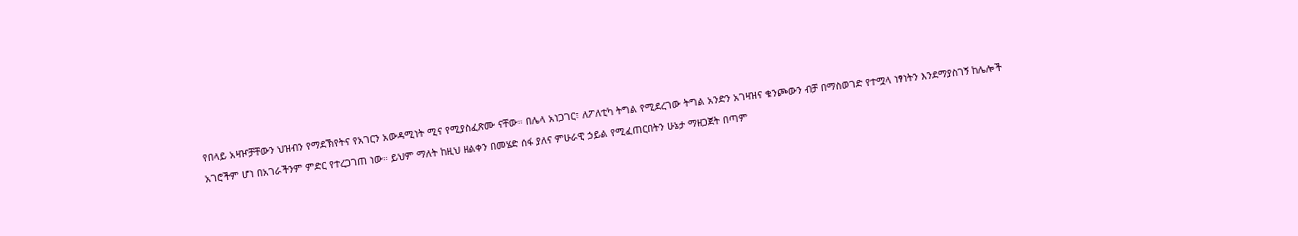የበላይ አዛዦቻቸውን ህዝብን የማደኽየትና የአገርን አውዳሚነት ሚና የሚያስፈጽሙ ናቸው። በሌላ አነጋገር፣ ለፖለቲካ ትግል የሚደረገው ትግል አንድን አገዛዝና ቁንጮውን ብቻ በማስወገድ የተሟላ ነፃነትን እንደማያስገኝ ከሌሎች አገሮችም ሆነ በአገራችንም ምድር የተረጋገጠ ነው። ይህም ማለት ከዚህ ዘልቀን በመሄድ ሰፋ ያለና ምሁራዊ ኃይል የሚፈጠርበትን ሁኔታ ማዘጋጀት በጣም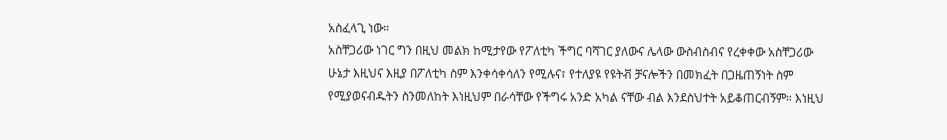አስፈላጊ ነው።
አስቸጋሪው ነገር ግን በዚህ መልክ ከሚታየው የፖለቲካ ችግር ባሻገር ያለውና ሌላው ውስብስብና የረቀቀው አስቸጋሪው ሁኔታ እዚህና እዚያ በፖለቲካ ስም እንቀሳቀሳለን የሚሉና፣ የተለያዩ የዩትቭ ቻናሎችን በመክፈት በጋዜጠኝነት ስም የሚያወናብዱትን ስንመለከት እነዚህም በራሳቸው የችግሩ አንድ አካል ናቸው ብል እንደስህተት አይቆጠርብኝም። እነዚህ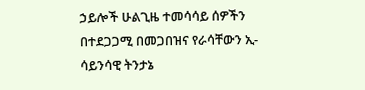ኃይሎች ሁልጊዜ ተመሳሳይ ሰዎችን በተደጋጋሚ በመጋበዝና የራሳቸውን ኢ-ሳይንሳዊ ትንታኔ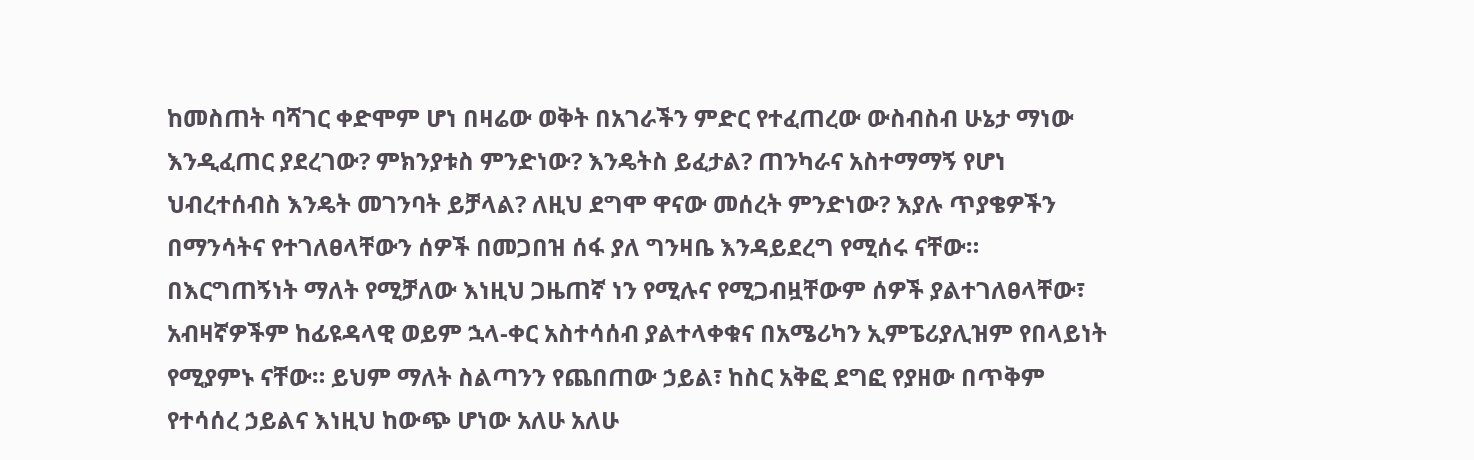ከመስጠት ባሻገር ቀድሞም ሆነ በዛሬው ወቅት በአገራችን ምድር የተፈጠረው ውስብስብ ሁኔታ ማነው እንዲፈጠር ያደረገው? ምክንያቱስ ምንድነው? እንዴትስ ይፈታል? ጠንካራና አስተማማኝ የሆነ ህብረተሰብስ እንዴት መገንባት ይቻላል? ለዚህ ደግሞ ዋናው መሰረት ምንድነው? እያሉ ጥያቄዎችን በማንሳትና የተገለፀላቸውን ሰዎች በመጋበዝ ሰፋ ያለ ግንዛቤ እንዳይደረግ የሚሰሩ ናቸው። በእርግጠኝነት ማለት የሚቻለው እነዚህ ጋዜጠኛ ነን የሚሉና የሚጋብዟቸውም ሰዎች ያልተገለፀላቸው፣ አብዛኛዎችም ከፊዩዳላዊ ወይም ኋላ-ቀር አስተሳሰብ ያልተላቀቁና በአሜሪካን ኢምፔሪያሊዝም የበላይነት የሚያምኑ ናቸው። ይህም ማለት ስልጣንን የጨበጠው ኃይል፣ ከስር አቅፎ ደግፎ የያዘው በጥቅም የተሳሰረ ኃይልና እነዚህ ከውጭ ሆነው አለሁ አለሁ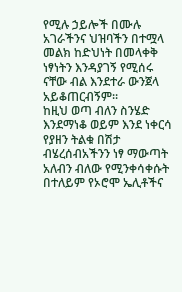የሚሉ ኃይሎች በሙሉ አገራችንና ህዝባችን በተሟላ መልክ ከድህነት በመላቀቅ ነፃነትን እንዳያገኝ የሚሰሩ ናቸው ብል እንደተራ ውንጀላ አይቆጠርብኝም።
ከዚህ ወጣ ብለን ስንሄድ እንደማነቆ ወይም እንደ ነቀርሳ የያዘን ትልቁ በሽታ ብሄረሰብአችንን ነፃ ማውጣት አለብን ብለው የሚንቀሳቀሱት በተለይም የኦሮሞ ኤሊቶችና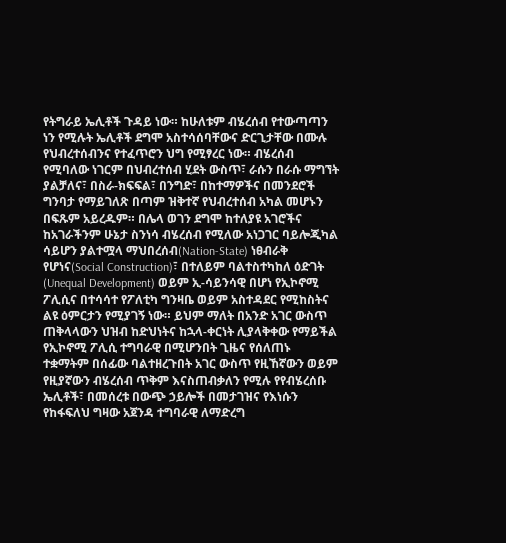የትግራይ ኤሊቶች ጉዳይ ነው። ከሁለቱም ብሄረሰብ የተውጣጣን ነን የሚሉት ኤሊቶች ደግሞ አስተሳሰባቸውና ድርጊታቸው በሙሉ የህብረተሰብንና የተፈጥሮን ህግ የሚፃረር ነው። ብሄረሰብ የሚባለው ነገርም በህብረተሰብ ሂደት ውስጥ፣ ራሱን በራሱ ማግኘት ያልቻለና፣ በስራ-ክፍፍል፣ በንግድ፣ በከተማዎችና በመንደሮች ግንባታ የማይገለጽ በጣም ዝቅተኛ የህብረተሰብ አካል መሆኑን በፍጹም አይረዱም። በሌላ ወገን ደግሞ ከተለያዩ አገሮችና ከአገራችንም ሁኔታ ስንነሳ ብሄረሰብ የሚለው አነጋገር ባይሎጂካል ሳይሆን ያልተሟላ ማህበረሰብ(Nation-State) ነፀብራቅ የሆነና(Social Construction)፣ በተለይም ባልተስተካከለ ዕድገት (Unequal Development) ወይም ኢ-ሳይንሳዊ በሆነ የኢኮኖሚ ፖሊሲና በተሳሳተ የፖለቲካ ግንዛቤ ወይም አስተዳደር የሚከስትና ልዩ ዕምርታን የሚያገኝ ነው። ይህም ማለት በአንድ አገር ውስጥ ጠቅላላውን ህዝብ ከድህነትና ከኋላ-ቀርነት ሊያላቅቀው የማይችል የኢኮኖሚ ፖሊሲ ተግባራዊ በሚሆንበት ጊዜና የሰለጠኑ ተቋማትም በሰፊው ባልተዘረጉበት አገር ውስጥ የዚኸኛውን ወይም የዚያኛውን ብሄረሰብ ጥቅም እናስጠብቃለን የሚሉ የየብሄረሰቡ ኤሊቶች፣ በመሰረቱ በውጭ ኃይሎች በመታገዝና የእነሱን የከፋፍለህ ግዛው አጀንዳ ተግባራዊ ለማድረግ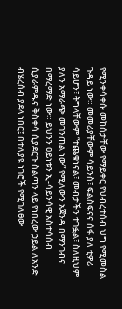የሚንቀሳቀሱ መከሰታቸው የማይቀር የህብረተሰብ ህግ የሚመስል ጉዳይ ነው። መመሪያቸውም ሳይንስ፣ ፍልስፍናና ሰፋ ያለ ቲዎሪ ሳይሆን፣ ትግላቸውም “ተጨቁነናል፣ መብታችን ተገፏል፣ ስለዚህም ያለን አማራጭ መገንጠል ነው” የሚለውን አጀንዳ በማንገብና በማረማድ ነው። ይህንን ዐይነቱን ኢ-ሳይንሳዊ አስተሳሰብ ሲያራምዱና ቅስቀሳ ሲያደርጉ ስልጣን ላይ የነበረው ኃይል ለአንድ ብሄረሰብ ያደላ ነበር፤ በተለያዩ ነገሮች የሚገለፀው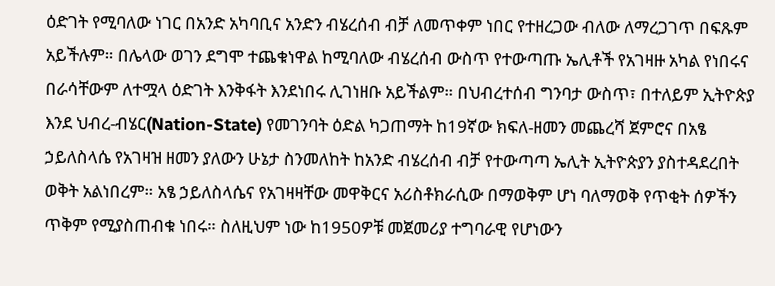ዕድገት የሚባለው ነገር በአንድ አካባቢና አንድን ብሄረሰብ ብቻ ለመጥቀም ነበር የተዘረጋው ብለው ለማረጋገጥ በፍጹም አይችሉም። በሌላው ወገን ደግሞ ተጨቁነዋል ከሚባለው ብሄረሰብ ውስጥ የተውጣጡ ኤሊቶች የአገዛዙ አካል የነበሩና በራሳቸውም ለተሟላ ዕድገት እንቅፋት እንደነበሩ ሊገነዘቡ አይችልም። በህብረተሰብ ግንባታ ውስጥ፣ በተለይም ኢትዮጵያ እንደ ህብረ-ብሄር(Nation-State) የመገንባት ዕድል ካጋጠማት ከ19ኛው ክፍለ-ዘመን መጨረሻ ጀምሮና በአፄ ኃይለስላሴ የአገዛዝ ዘመን ያለውን ሁኔታ ስንመለከት ከአንድ ብሄረሰብ ብቻ የተውጣጣ ኤሊት ኢትዮጵያን ያስተዳደረበት ወቅት አልነበረም። አፄ ኃይለስላሴና የአገዛዛቸው መዋቅርና አሪስቶክራሲው በማወቅም ሆነ ባለማወቅ የጥቂት ሰዎችን ጥቅም የሚያስጠብቁ ነበሩ። ስለዚህም ነው ከ1950ዎቹ መጀመሪያ ተግባራዊ የሆነውን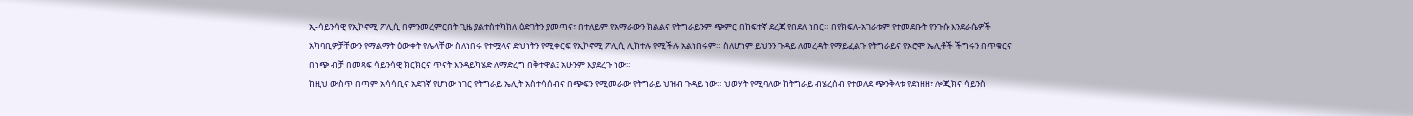ኢ-ሳይንሳዊ የኢኮኖሚ ፖሊሲ በምንመረምርበት ጊዜ ያልተስተካከለ ዕድገትን ያመጣና፣ በተለይም የአማራውን ክልልና የትግራይንም ጭምር በከፍተኛ ደረጃ የበደለ ነበር። በየክፍለ-አገራቱም የተመደቡት የንጉሱ እንደራሴዎች አካባቢዎቻቸውን የማልማት ዕውቀት የሌላቸው ስለነበሩ የተሟላና ድህነትን የሚቀርፍ የኢኮኖሚ ፖሊሲ ሊከተሉ የሚችሉ አልነበሩም። ስለሆነም ይህንን ጉዳይ ለመረዳት የማይፈልጉ የትግራይና የኦሮሞ ኤሊቶች ችግሩን በጥቁርና በነጭ ብቻ በመጻፍ ሳይንሳዊ ክርክርና ጥናት እንዳይካሄድ ለማድረግ በቅተዋል፤ አሁንም እያደረጉ ነው።
ከዚህ ውስጥ በጣም አሳሳቢና አደገኛ የሆነው ነገር የትግራይ ኤሊት አስተሳሰብና በጭፍን የሚመራው የትግራይ ህዝብ ጉዳይ ነው። ህወሃት የሚባለው ከትግራይ ብሄረሰብ የተወለደ ጭንቅላቱ የደነዘዘ፣ ሎጂክና ሳይንስ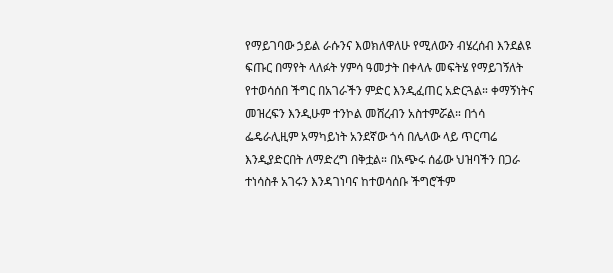የማይገባው ኃይል ራሱንና እወክለዋለሁ የሚለውን ብሄረሰብ እንደልዩ ፍጡር በማየት ላለፉት ሃምሳ ዓመታት በቀላሉ መፍትሄ የማይገኝለት የተወሳሰበ ችግር በአገራችን ምድር እንዲፈጠር አድርጓል። ቀማኝነትና መዝረፍን እንዲሁም ተንኮል መሸረብን አስተምሯል። በጎሳ ፌዴራሊዚም አማካይነት አንደኛው ጎሳ በሌላው ላይ ጥርጣሬ እንዲያድርበት ለማድረግ በቅቷል። በአጭሩ ሰፊው ህዝባችን በጋራ ተነሳስቶ አገሩን እንዳገነባና ከተወሳሰቡ ችግሮችም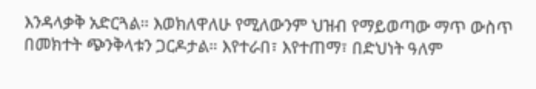እንዳላቃቅ አድርጓል። እወክለዋለሁ የሚለውንም ህዝብ የማይወጣው ማጥ ውስጥ በመክተት ጭንቅላቱን ጋርዶታል። እየተራበ፣ እየተጠማ፣ በድህነት ዓለም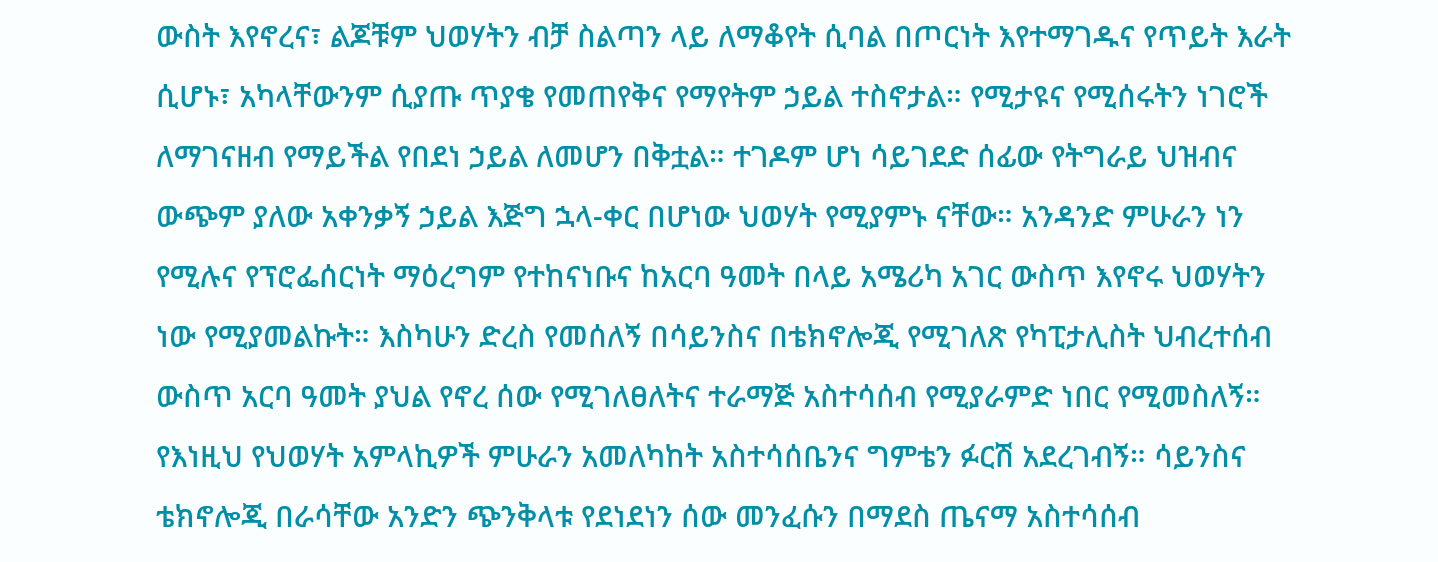ውስት እየኖረና፣ ልጆቹም ህወሃትን ብቻ ስልጣን ላይ ለማቆየት ሲባል በጦርነት እየተማገዱና የጥይት እራት ሲሆኑ፣ አካላቸውንም ሲያጡ ጥያቄ የመጠየቅና የማየትም ኃይል ተስኖታል። የሚታዩና የሚሰሩትን ነገሮች ለማገናዘብ የማይችል የበደነ ኃይል ለመሆን በቅቷል። ተገዶም ሆነ ሳይገደድ ሰፊው የትግራይ ህዝብና ውጭም ያለው አቀንቃኝ ኃይል እጅግ ኋላ-ቀር በሆነው ህወሃት የሚያምኑ ናቸው። አንዳንድ ምሁራን ነን የሚሉና የፕሮፌሰርነት ማዕረግም የተከናነቡና ከአርባ ዓመት በላይ አሜሪካ አገር ውስጥ እየኖሩ ህወሃትን ነው የሚያመልኩት። እስካሁን ድረስ የመሰለኝ በሳይንስና በቴክኖሎጂ የሚገለጽ የካፒታሊስት ህብረተሰብ ውስጥ አርባ ዓመት ያህል የኖረ ሰው የሚገለፀለትና ተራማጅ አስተሳሰብ የሚያራምድ ነበር የሚመስለኝ። የእነዚህ የህወሃት አምላኪዎች ምሁራን አመለካከት አስተሳሰቤንና ግምቴን ፉርሽ አደረገብኝ። ሳይንስና ቴክኖሎጂ በራሳቸው አንድን ጭንቅላቱ የደነደነን ሰው መንፈሱን በማደስ ጤናማ አስተሳሰብ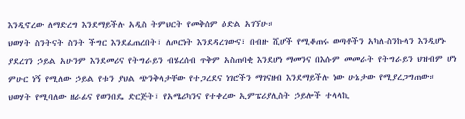እንዲኖረው ለማድረግ እንደማይችሉ አዲስ ትምህርት የመቅሰም ዕድል አገኘሁ።
ህወሃት ስንትናት ስንት ችግር እንደፈጠረበት፣ ለጦርነት እንደዳረገውና፣ በብዙ ሺሆች የሚቆጠሩ ወጣቶችን አካለ-ስንኩላን እንዲሆኑ ያደረገን ኃይል አሁንም እንደመሪና የትግራይን ብሄረሰብ ጥቅም አስጠባቂ እንደሆነ ማመንና በእሱም መመራት የትግራይን ህዝብም ሆነ ምሁር ነኝ የሚለው ኃይል የቱን ያህል ጭንቅላታቸው የተጋረደና ነገሮችን ማገናዘብ እንደማይችሉ ነው ሁኔታው የሚያረጋግጠው። ህወሃት የሚባለው ዘራፊና የወንበዴ ድርጅት፣ የአሜሪካንና የተቀረው ኢምፔሪያሊስት ኃይሎች ተላላኪ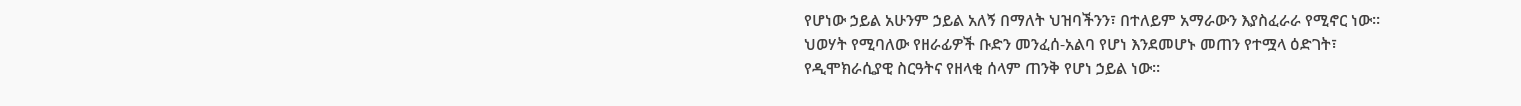የሆነው ኃይል አሁንም ኃይል አለኝ በማለት ህዝባችንን፣ በተለይም አማራውን እያስፈራራ የሚኖር ነው። ህወሃት የሚባለው የዘራፊዎች ቡድን መንፈሰ-አልባ የሆነ እንደመሆኑ መጠን የተሟላ ዕድገት፣ የዲሞክራሲያዊ ስርዓትና የዘላቂ ሰላም ጠንቅ የሆነ ኃይል ነው።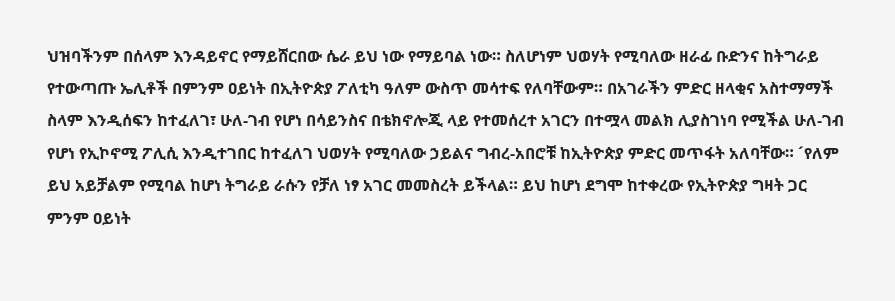ህዝባችንም በሰላም እንዳይኖር የማይሸርበው ሴራ ይህ ነው የማይባል ነው። ስለሆነም ህወሃት የሚባለው ዘራፊ ቡድንና ከትግራይ የተውጣጡ ኤሊቶች በምንም ዐይነት በኢትዮጵያ ፖለቲካ ዓለም ውስጥ መሳተፍ የለባቸውም። በአገራችን ምድር ዘላቂና አስተማማች ስላም እንዲሰፍን ከተፈለገ፣ ሁለ-ገብ የሆነ በሳይንስና በቴክኖሎጂ ላይ የተመሰረተ አገርን በተሟላ መልክ ሊያስገነባ የሚችል ሁለ-ገብ የሆነ የኢኮኖሚ ፖሊሲ እንዲተገበር ከተፈለገ ህወሃት የሚባለው ኃይልና ግብረ-አበሮቹ ከኢትዮጵያ ምድር መጥፋት አለባቸው። ´የለም ይህ አይቻልም የሚባል ከሆነ ትግራይ ራሱን የቻለ ነፃ አገር መመስረት ይችላል። ይህ ከሆነ ደግሞ ከተቀረው የኢትዮጵያ ግዛት ጋር ምንም ዐይነት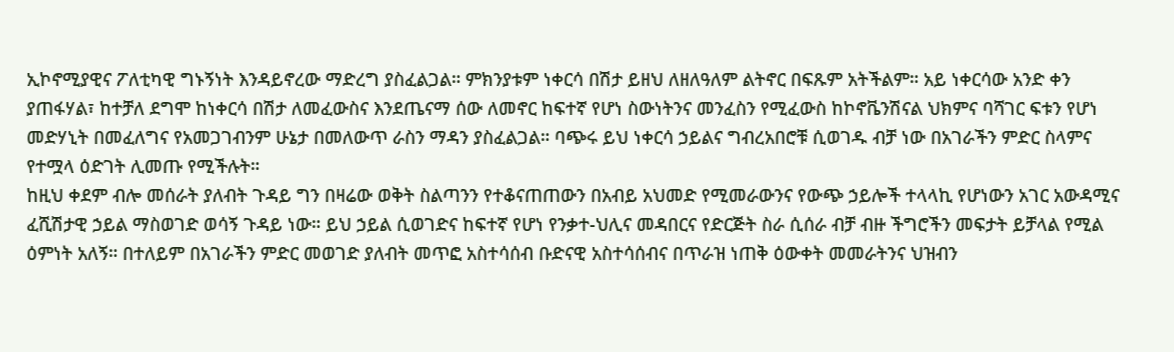ኢኮኖሚያዊና ፖለቲካዊ ግኑኝነት እንዳይኖረው ማድረግ ያስፈልጋል። ምክንያቱም ነቀርሳ በሽታ ይዘህ ለዘለዓለም ልትኖር በፍጹም አትችልም። አይ ነቀርሳው አንድ ቀን ያጠፋሃል፣ ከተቻለ ደግሞ ከነቀርሳ በሽታ ለመፈውስና እንደጤናማ ሰው ለመኖር ከፍተኛ የሆነ ስውነትንና መንፈስን የሚፈውስ ከኮኖቬንሽናል ህክምና ባሻገር ፍቱን የሆነ መድሃኒት በመፈለግና የአመጋገብንም ሁኔታ በመለውጥ ራስን ማዳን ያስፈልጋል። ባጭሩ ይህ ነቀርሳ ኃይልና ግብረአበሮቹ ሲወገዱ ብቻ ነው በአገራችን ምድር ስላምና የተሟላ ዕድገት ሊመጡ የሚችሉት።
ከዚህ ቀደም ብሎ መሰራት ያለብት ጉዳይ ግን በዛሬው ወቅት ስልጣንን የተቆናጠጠውን በአብይ አህመድ የሚመራውንና የውጭ ኃይሎች ተላላኪ የሆነውን አገር አውዳሚና ፈሺሽታዊ ኃይል ማስወገድ ወሳኝ ጉዳይ ነው። ይህ ኃይል ሲወገድና ከፍተኛ የሆነ የንቃተ-ህሊና መዳበርና የድርጅት ስራ ሲሰራ ብቻ ብዙ ችግሮችን መፍታት ይቻላል የሚል ዕምነት አለኝ። በተለይም በአገራችን ምድር መወገድ ያለብት መጥፎ አስተሳሰብ ቡድናዊ አስተሳሰብና በጥራዝ ነጠቅ ዕውቀት መመራትንና ህዝብን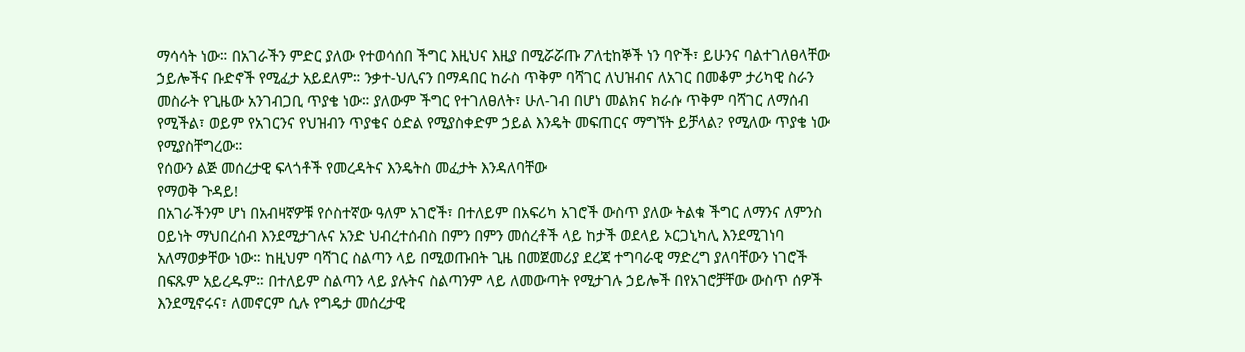ማሳሳት ነው። በአገራችን ምድር ያለው የተወሳሰበ ችግር እዚህና እዚያ በሚሯሯጡ ፖለቲከኞች ነን ባዮች፣ ይሁንና ባልተገለፀላቸው ኃይሎችና ቡድኖች የሚፈታ አይደለም። ንቃተ-ህሊናን በማዳበር ከራስ ጥቅም ባሻገር ለህዝብና ለአገር በመቆም ታሪካዊ ስራን መስራት የጊዜው አንገብጋቢ ጥያቄ ነው። ያለውም ችግር የተገለፀለት፣ ሁለ-ገብ በሆነ መልክና ክራሱ ጥቅም ባሻገር ለማሰብ የሚችል፣ ወይም የአገርንና የህዝብን ጥያቄና ዕድል የሚያስቀድም ኃይል እንዴት መፍጠርና ማግኘት ይቻላል? የሚለው ጥያቄ ነው የሚያስቸግረው።
የሰውን ልጅ መሰረታዊ ፍላጎቶች የመረዳትና እንዴትስ መፈታት እንዳለባቸው
የማወቅ ጉዳይ!
በአገራችንም ሆነ በአብዛኛዎቹ የሶስተኛው ዓለም አገሮች፣ በተለይም በአፍሪካ አገሮች ውስጥ ያለው ትልቁ ችግር ለማንና ለምንስ ዐይነት ማህበረሰብ እንደሚታገሉና አንድ ህብረተሰብስ በምን በምን መሰረቶች ላይ ከታች ወደላይ ኦርጋኒካሊ እንደሚገነባ አለማወቃቸው ነው። ከዚህም ባሻገር ስልጣን ላይ በሚወጡበት ጊዜ በመጀመሪያ ደረጃ ተግባራዊ ማድረግ ያለባቸውን ነገሮች በፍጹም አይረዱም። በተለይም ስልጣን ላይ ያሉትና ስልጣንም ላይ ለመውጣት የሚታገሉ ኃይሎች በየአገሮቻቸው ውስጥ ሰዎች እንደሚኖሩና፣ ለመኖርም ሲሉ የግዴታ መሰረታዊ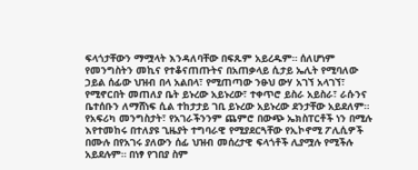ፍላጎታቸውን ማሟላት እንዳለባቸው በፍጹም አይረዱም። ሰለሆነም የመንግስትን መኪና የተቆናጠጡትና በአጠቃላይ ሲታይ ኤሊት የሚባለው ኃይል ሰፊው ህዝብ በላ አልበላ፣ የሚጠጣው ንፁህ ውሃ አገኘ አላገኘ፣ የሚኖርበት መጠለያ ቤት ይኑረው አይኑረው፣ ተቀጥሮ ይስራ አይስራ፣ ራሱንና ቤተሰቡን ለማሸነፍ ሲል ተከታታይ ገቢ ይኑረው አይኑረው ደንታቸው አይደለም። የአፍሪካ መንግስታት፣ የአገራችንንም ጨምሮ በውጭ ኤክስፐርቶች ነን በሚሉ እየተመከሩ በተለያዩ ጊዜያት ተግባራዊ የሚያደርጓቸው የኢኮኖሚ ፖሊሲዎች በሙሉ በየአገሩ ያለውን ሰፊ ህዝብ መሰረታዊ ፍላጎቶች ሊያሟሉ የሚችሉ አይደሉም። በነፃ የገበያ ስም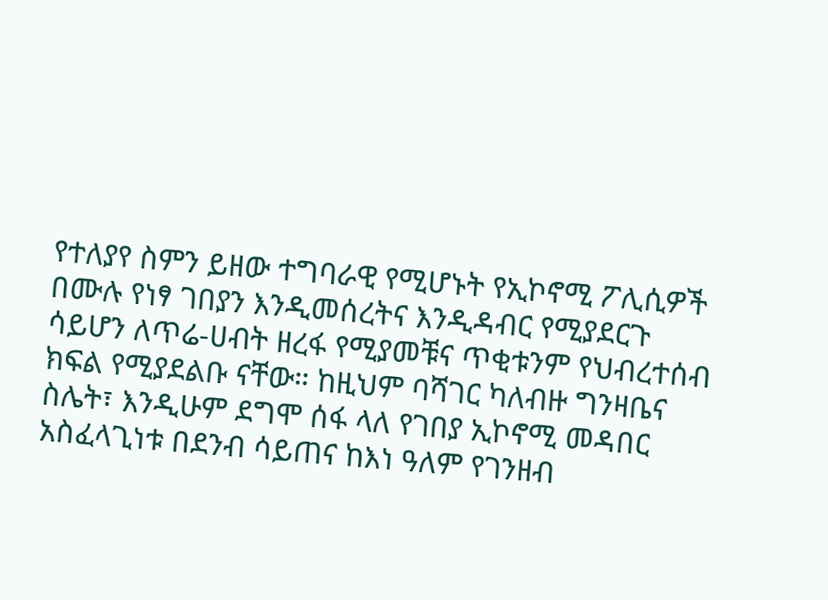የተለያየ ስምን ይዘው ተግባራዊ የሚሆኑት የኢኮኖሚ ፖሊሲዎች በሙሉ የነፃ ገበያን እንዲመሰረትና እንዲዳብር የሚያደርጉ ሳይሆን ለጥሬ-ሀብት ዘረፋ የሚያመቹና ጥቂቱንም የህብረተሰብ ክፍል የሚያደልቡ ናቸው። ከዚህም ባሻገር ካለብዙ ግንዛቤና ስሌት፣ እንዲሁም ደግሞ ሰፋ ላለ የገበያ ኢኮኖሚ መዳበር አስፈላጊነቱ በደንብ ሳይጠና ከእነ ዓለም የገንዘብ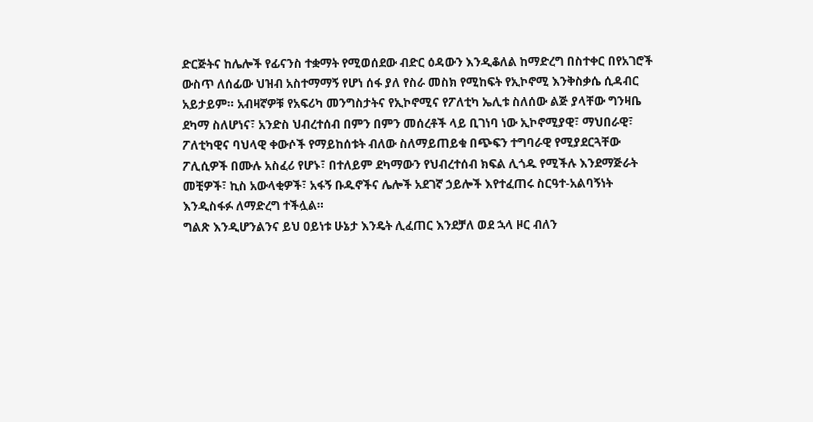ድርጅትና ከሌሎች የፊናንስ ተቋማት የሚወሰደው ብድር ዕዳውን እንዲቆለል ከማድረግ በስተቀር በየአገሮች ውስጥ ለሰፊው ህዝብ አስተማማኝ የሆነ ሰፋ ያለ የስራ መስክ የሚከፍት የኢኮኖሚ እንቅስቃሴ ሲዳብር አይታይም። አብዛኛዎቹ የአፍሪካ መንግስታትና የኢኮኖሚና የፖለቲካ ኤሊቱ ስለሰው ልጅ ያላቸው ግንዛቤ ደካማ ስለሆነና፣ አንድስ ህብረተሰብ በምን በምን መሰረቶች ላይ ቢገነባ ነው ኢኮኖሚያዊ፣ ማህበራዊ፣ ፖለቲካዊና ባህላዊ ቀውሶች የማይከሰቱት ብለው ስለማይጠይቁ በጭፍን ተግባራዊ የሚያደርጓቸው ፖሊሲዎች በሙሉ አስፈሪ የሆኑ፣ በተለይም ደካማውን የህብረተሰብ ክፍል ሊጎዱ የሚችሉ እንደማጅራት መቺዎች፣ ኪስ አውላቂዎች፣ አፋኝ ቡዱኖችና ሌሎች አደገኛ ኃይሎች እየተፈጠሩ ስርዓተ-አልባኝነት እንዲስፋፉ ለማድረግ ተችሏል።
ግልጽ እንዲሆንልንና ይህ ዐይነቱ ሁኔታ እንዴት ሊፈጠር እንደቻለ ወደ ኋላ ዞር ብለን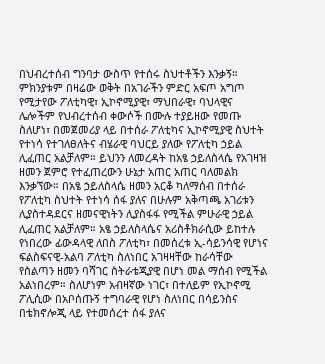በህብረተሰብ ግንባታ ውስጥ የተሰሩ ስህተቶችን እንቃኝ። ምክንያቱም በዛሬው ወቅት በአገራችን ምድር አፍጦ አግጦ የሚታየው ፖለቲካዊ፣ ኢኮኖሚያዊ፣ ማህበራዊ፣ ባህላዊና ሌሎችም የህብረተሰብ ቀውሶች በሙሉ ተያይዘው የመጡ ስለሆነ፣ በመጀመሪያ ላይ በተሰራ ፖለቲካና ኢኮኖሚያዊ ስህተት የተነሳ የተገለፀለትና ብሄራዊ ባህርይ ያለው የፖለቲካ ኃይል ሊፈጠር አልቻለም። ይህንን ለመረዳት ከአፄ ኃይለስላሴ የአገዛዝ ዘመን ጀምሮ የተፈጠረውን ሁኔታ አጠር አጠር ባለመልክ እንቃኘው። በአፄ ኃይለስላሴ ዘመን አርቆ ካለማሰብ በተሰራ የፖለቲካ ስህተት የተነሳ ሰፋ ያለና በሁሉም አቅጣጫ አገሪቱን ሊያስተዳደርና ዘመናዊነትን ሊያስፋፋ የሚችል ምሁራዊ ኃይል ሊፈጠር አልቻለም። አፄ ኃይለስላሴና አሪስቶክራሲው ይከተሉ የነበረው ፊውዳላዊ ለበስ ፖለቲካ፣ በመሰረቱ ኢ-ሳይንሳዊ የሆነና ፍልስፍናዊ-አልባ ፖለቲካ ስለነበር አገዛዛቸው ከራሳቸው የስልጣን ዘመን ባሻገር ስትራቴጂያዊ በሆነ መል ማሰብ የሚችል አልነበረም። ስለሆነም አብዛኛው ነገር፣ በተለይም የኢኮኖሚ ፖሊሲው በአቦሰጡኝ ተግባራዊ የሆነ ስለነበር በሳይንስና በቴክኖሎጂ ላይ የተመሰረተ ሰፋ ያለና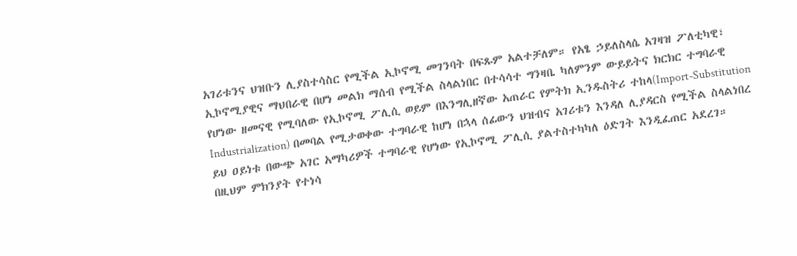አገሪቱንና ህዝቡን ሊያስተሳስር የሚችል ኢኮኖሚ መገንባት በፍጹም አልተቻለም። የአፄ ኃይለስላሴ አገዛዝ ፖለቲካዊ፣ ኢኮኖሚያዊና ማህበራዊ በሆነ መልክ ማሰብ የሚችል ስላልነበር በተሳሳተ ግንዛቤ ካለምንም ውይይትና ክርክር ተግባራዊ የሆነው ዘመናዊ የሚባለው የኢኮኖሚ ፖሊሲ ወይም በእንግሊዘኛው አጠራር የምትክ ኢንዱስትሪ ተከላ(Import-Substitution Industrialization) በመባል የሚታወቀው ተግባራዊ ከሆነ በኋላ ሰፊውን ህዝብና አገሪቱን እንዳለ ሊያዳርስ የሚችል ስላልነበረ ይህ ዐይነቱ በውጭ አገር አማካሪዎች ተግባራዊ የሆነው የኢኮኖሚ ፖሊሲ ያልተስተካካለ ዕድገት እንዲፈጠር አደረገ። በዚህም ምክንያት የተነሳ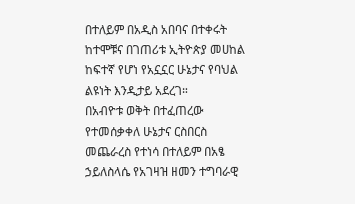በተለይም በአዲስ አበባና በተቀሩት ከተሞቹና በገጠሪቱ ኢትዮጵያ መሀከል ከፍተኛ የሆነ የአኗኗር ሁኔታና የባህል ልዩነት እንዲታይ አደረገ።
በአብዮቱ ወቅት በተፈጠረው የተመሰቃቀለ ሁኔታና ርስበርስ መጨራረስ የተነሳ በተለይም በአፄ ኃይለስላሴ የአገዛዝ ዘመን ተግባራዊ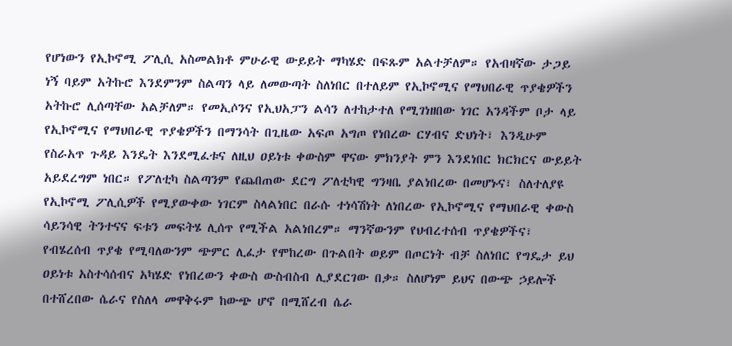የሆነውን የኢኮኖሚ ፖሊሲ አስመልክቶ ምሁራዊ ውይይት ማካሄድ በፍጹም አልተቻለም። የአብዛኛው ታጋይ ነኝ ባይም አትኩሮ እንደምንም ስልጣን ላይ ለመውጣት ስለነበር በተለይም የኢኮኖሚና የማህበራዊ ጥያቄዎችን አትኩሮ ሊሰጣቸው አልቻለም። የመኢሶንና የኢህአፓን ልሳን ለተከታተለ የሚገነዘበው ነገር አንዳችም ቦታ ላይ የኢኮኖሚና የማህበራዊ ጥያቄዎችን በማንሳት በጊዜው አፍጦ አግጦ የነበረው ርሃብና ድህነት፣ እንዲሁም የስራአጥ ጉዳይ እንዴት እንደሚፈቱና ለዚህ ዐይነቱ ቀውስም ዋናው ምክንያት ምን እንደነበር ክርክርና ውይይት አይደረግም ነበር። የፖለቲካ ስልጣንም የጨበጠው ደርግ ፖለቲካዊ ግንዛቤ ያልነበረው በመሆኑና፣ ስለተለያዩ የኢኮኖሚ ፖሊሲዎች የሚያውቀው ነገርም ስላልነበር በራሱ ተነሳሽነት ለነበረው የኢኮኖሚና የማህበራዊ ቀውስ ሳይንሳዊ ትንተናና ፍቱን መፍትሄ ሊሰጥ የሚችል አልነበረም። ማንኛውንም የህብረተሰብ ጥያቄዎችና፣ የብሄረሰብ ጥያቄ የሚባለውንም ጭምር ሊፈታ የሞከረው በጉልበት ወይም በጦርነት ብቻ ስለነበር የግዴታ ይህ ዐይነቱ አስተሳሰብና አካሄድ የነበረውን ቀውስ ውስብስብ ሊያደርገው በቃ። ስለሆነም ይህና በውጭ ኃይሎች በተሸረበው ሴራና የስለላ መዋቅሩም ከውጭ ሆኖ በሚሸረብ ሴራ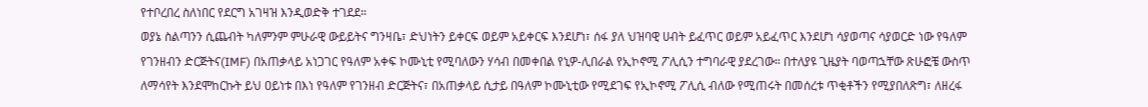የተቦረበረ ስለነበር የደርግ አገዛዝ እንዲወድቅ ተገደደ።
ወያኔ ስልጣንን ሲጨብት ካለምንም ምሁራዊ ውይይትና ግንዛቤ፣ ድህነትን ይቀርፍ ወይም አይቀርፍ እንደሆነ፣ ሰፋ ያለ ህዝባዊ ሀብት ይፈጥር ወይም አይፈጥር እንደሆነ ሳያወጣና ሳያወርድ ነው የዓለም የገንዘብን ድርጅትና(IMF) በአጠቃላይ አነጋገር የዓለም አቀፍ ኮሙኒቲ የሚባለውን ሃሳብ በመቀበል የኒዎ-ሊበራል የኢኮኖሚ ፖሊሲን ተግባራዊ ያደረገው። በተለያዩ ጊዜያት ባወጣኋቸው ጽሁፎቼ ውስጥ ለማሳየት እንደሞከርኩት ይህ ዐይነቱ በእነ የዓለም የገንዘብ ድርጅትና፣ በአጠቃላይ ሲታይ በዓለም ኮሙኒቲው የሚደገፍ የኢኮኖሚ ፖሊሲ ብለው የሚጠሩት በመሰረቱ ጥቂቶችን የሚያበለጽግ፣ ለዘረፋ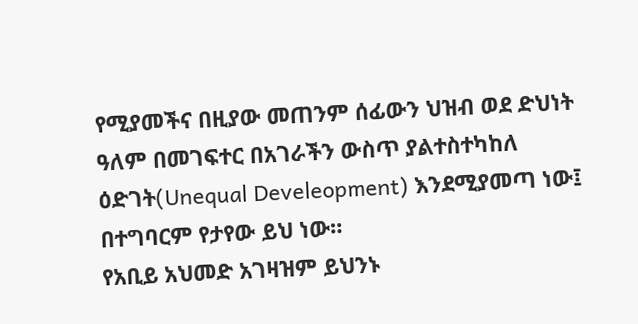የሚያመችና በዚያው መጠንም ሰፊውን ህዝብ ወደ ድህነት ዓለም በመገፍተር በአገራችን ውስጥ ያልተስተካከለ ዕድገት(Unequal Develeopment) እንደሚያመጣ ነው፤ በተግባርም የታየው ይህ ነው።
የአቢይ አህመድ አገዛዝም ይህንኑ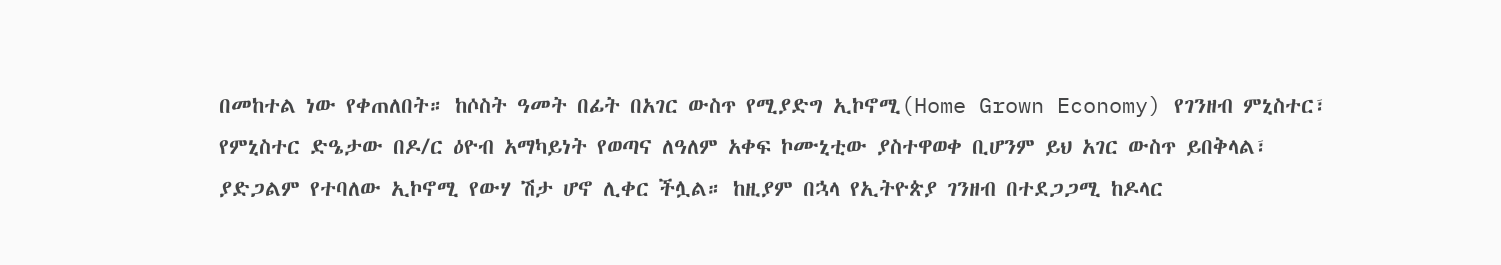በመከተል ነው የቀጠለበት። ከሶስት ዓመት በፊት በአገር ውስጥ የሚያድግ ኢኮኖሚ(Home Grown Economy) የገንዘብ ምኒስተር፣ የምኒስተር ድዔታው በዶ/ር ዕዮብ አማካይነት የወጣና ለዓለም አቀፍ ኮሙኒቲው ያስተዋወቀ ቢሆንም ይህ አገር ውስጥ ይበቅላል፣ ያድጋልም የተባለው ኢኮኖሚ የውሃ ሽታ ሆኖ ሊቀር ችሏል። ከዚያም በኋላ የኢትዮጵያ ገንዘብ በተደጋጋሚ ከዶላር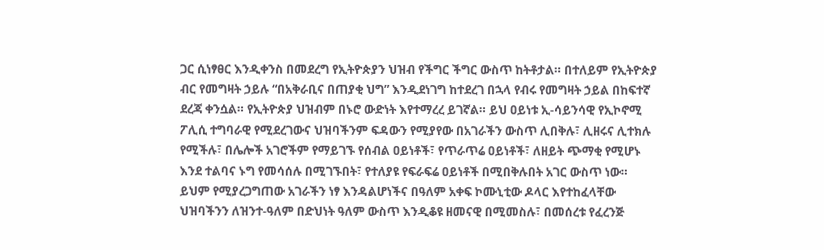ጋር ሲነፃፀር እንዲቀንስ በመደረግ የኢትዮጵያን ህዝብ የችግር ችግር ውስጥ ከትቶታል። በተለይም የኢትዮጵያ ብር የመግዛት ኃይሉ “በአቅራቢና በጠያቂ ህግ” እንዲደነገግ ከተደረገ በኋላ የብሩ የመግዛት ኃይል በከፍተኛ ደረጃ ቀንሷል። የኢትዮጵያ ህዝብም በኑሮ ውድነት እየተማረረ ይገኛል። ይህ ዐይነቱ ኢ-ሳይንሳዊ የኢኮኖሚ ፖሊሲ ተግባራዊ የሚደረገውና ህዝባችንም ፍዳውን የሚያየው በአገራችን ውስጥ ሊበቅሉ፣ ሊዘሩና ሊተክሉ የሚችሉ፣ በሌሎች አገሮችም የማይገኙ የሰብል ዐይነቶች፣ የጥራጥሬ ዐይነቶች፣ ለዘይት ጭማቂ የሚሆኑ እንደ ተልባና ኑግ የመሳሰሉ በሚገኙበት፣ የተለያዩ የፍራፍሬ ዐይነቶች በሚበቅሉበት አገር ውስጥ ነው። ይህም የሚያረጋግጠው አገራችን ነፃ እንዳልሆነችና በዓለም አቀፍ ኮሙኒቲው ዶላር እየተከፈላቸው ህዝባችንን ለዝንተ-ዓለም በድህነት ዓለም ውስጥ እንዲቆዩ ዘመናዊ በሚመስሉ፣ በመሰረቱ የፈረንጅ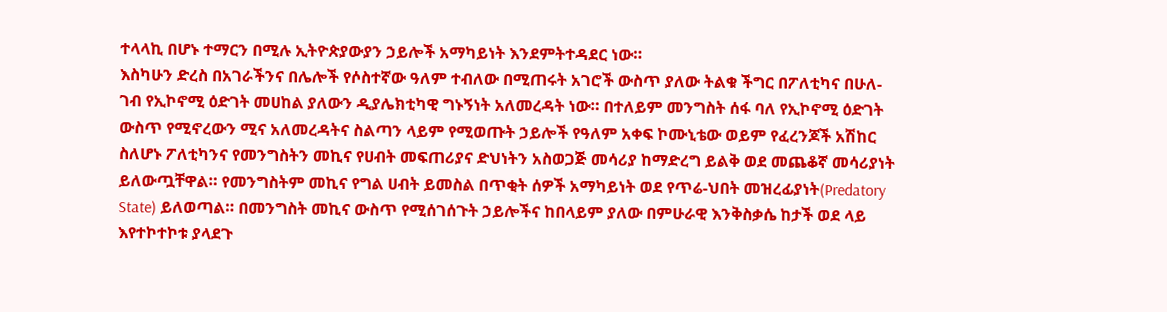ተላላኪ በሆኑ ተማርን በሚሉ ኢትዮጵያውያን ኃይሎች አማካይነት እንደምትተዳደር ነው።
እስካሁን ድረስ በአገራችንና በሌሎች የሶስተኛው ዓለም ተብለው በሚጠሩት አገሮች ውስጥ ያለው ትልቁ ችግር በፖለቲካና በሁለ-ገብ የኢኮኖሚ ዕድገት መሀከል ያለውን ዲያሌክቲካዊ ግኑኝነት አለመረዳት ነው። በተለይም መንግስት ሰፋ ባለ የኢኮኖሚ ዕድገት ውስጥ የሚኖረውን ሚና አለመረዳትና ስልጣን ላይም የሚወጡት ኃይሎች የዓለም አቀፍ ኮሙኒቴው ወይም የፈረንጆች አሽከር ስለሆኑ ፖለቲካንና የመንግስትን መኪና የሀብት መፍጠሪያና ድህነትን አስወጋጅ መሳሪያ ከማድረግ ይልቅ ወደ መጨቆኛ መሳሪያነት ይለውጧቸዋል። የመንግስትም መኪና የግል ሀብት ይመስል በጥቂት ሰዎች አማካይነት ወደ የጥሬ-ህበት መዝረፊያነት(Predatory State) ይለወጣል። በመንግስት መኪና ውስጥ የሚሰገሰጉት ኃይሎችና ከበላይም ያለው በምሁራዊ እንቅስቃሴ ከታች ወደ ላይ እየተኮተኮቱ ያላደጉ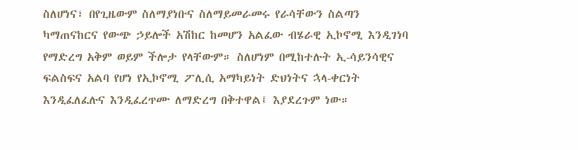ስለሆነና፣ በየጊዜውም ስለማያነቡና ስለማይመራመሩ የራሳቸውን ስልጣን ካማጠናከርና የውጭ ኃይሎች አሽከር ከመሆን አልፈው ብሄራዊ ኢኮኖሚ እንዲገነባ የማድረግ አቅም ወይም ችሎታ የላቸውም። ስለሆነም በሚከተሉት ኢ-ሳይንሳዊና ፍልስፍና አልባ የሆነ የኢኮኖሚ ፖሊሲ አማካይነት ድህነትና ኋላ-ቀርነት እንዲፈለፈሉና እንዲፈረጥሙ ለማድረግ በቅተዋል፤ እያደረጉም ነው።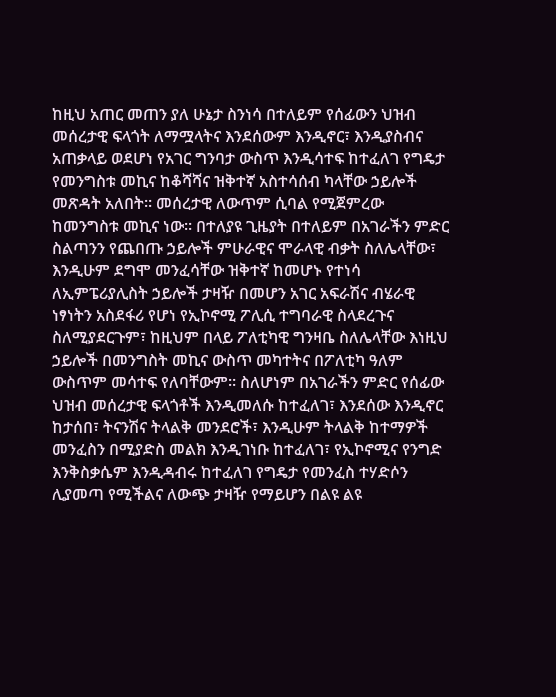ከዚህ አጠር መጠን ያለ ሁኔታ ስንነሳ በተለይም የሰፊውን ህዝብ መሰረታዊ ፍላጎት ለማሟላትና እንደሰውም እንዲኖር፣ እንዲያስብና አጠቃላይ ወደሆነ የአገር ግንባታ ውስጥ እንዲሳተፍ ከተፈለገ የግዴታ የመንግስቱ መኪና ከቆሻሻና ዝቅተኛ አስተሳሰብ ካላቸው ኃይሎች መጽዳት አለበት። መሰረታዊ ለውጥም ሲባል የሚጀምረው ከመንግስቱ መኪና ነው። በተለያዩ ጊዜያት በተለይም በአገራችን ምድር ስልጣንን የጨበጡ ኃይሎች ምሁራዊና ሞራላዊ ብቃት ስለሌላቸው፣ እንዲሁም ደግሞ መንፈሳቸው ዝቅተኛ ከመሆኑ የተነሳ ለኢምፔሪያሊስት ኃይሎች ታዛዥ በመሆን አገር አፍራሽና ብሄራዊ ነፃነትን አስደፋሪ የሆነ የኢኮኖሚ ፖሊሲ ተግባራዊ ስላደረጉና ስለሚያደርጉም፣ ከዚህም በላይ ፖለቲካዊ ግንዛቤ ስለሌላቸው እነዚህ ኃይሎች በመንግስት መኪና ውስጥ መካተትና በፖለቲካ ዓለም ውስጥም መሳተፍ የለባቸውም። ስለሆነም በአገራችን ምድር የሰፊው ህዝብ መሰረታዊ ፍላጎቶች እንዲመለሱ ከተፈለገ፣ እንደሰው እንዲኖር ከታሰበ፣ ትናንሽና ትላልቅ መንደሮች፣ እንዲሁም ትላልቅ ከተማዎች መንፈስን በሚያድስ መልክ እንዲገነቡ ከተፈለገ፣ የኢኮኖሚና የንግድ እንቅስቃሴም እንዲዳብሩ ከተፈለገ የግዴታ የመንፈስ ተሃድሶን ሊያመጣ የሚችልና ለውጭ ታዛዥ የማይሆን በልዩ ልዩ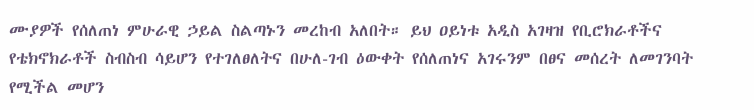ሙያዎች የሰለጠነ ምሁራዊ ኃይል ስልጣኑን መረከብ አለበት። ይህ ዐይነቱ አዲስ አገዛዝ የቢሮክራቶችና የቴክኖክራቶች ስብስብ ሳይሆን የተገለፀለትና በሁለ-ገብ ዕውቀት የሰለጠነና አገሩንም በፀና መሰረት ለመገንባት የሚችል መሆን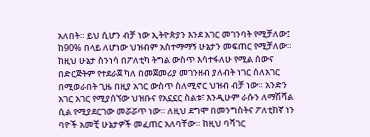አለበት። ይህ ሲሆን ብቻ ነው ኢትዮጵያን እንደ አገር መገንባት የሚቻለው፤ ከ90% በላይ ለሆነው ህዝብም አስተማማኝ ሁኔታን መፍጠር የሚቻለው።
ከዚህ ሁኔታ ስንነሳ በፖለቲካ ትግል ውስጥ እሳተፋለሁ የሚል ሰውና በድርጅትም የተደራጀ ካለ በመጀመሪያ መገንዘብ ያለብት ነገር ሰለአገር በሚወራበት ጊዜ በዚያ አገር ውስጥ ስለሚኖር ህዝብ ብቻ ነው። አንድን አገር አገር የሚያሰኘው ህዝቡና የአኗኗር ስልቱ፣ እንዲሁም ራሱን ለማሽሻል ሲል የሚያደርገው መሯሯጥ ነው። ለዚህ ደግሞ በመንግስትና ፖለቲከኛ ነን ባዮች አመቺ ሁኔታዎች መፈጠር አለባቸው። ከዚህ ባሻገር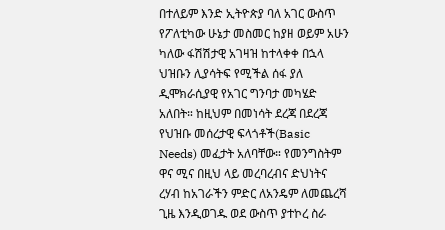በተለይም እንድ ኢትዮጵያ ባለ አገር ውስጥ የፖለቲካው ሁኔታ መስመር ከያዘ ወይም አሁን ካለው ፋሽሽታዊ አገዛዝ ከተላቀቀ በኋላ ህዝቡን ሊያሳትፍ የሚችል ሰፋ ያለ ዲሞክራሲያዊ የአገር ግንባታ መካሄድ አለበት። ከዚህም በመነሳት ደረጃ በደረጃ የህዝቡ መሰረታዊ ፍላጎቶች(Basic Needs) መፈታት አለባቸው። የመንግስትም ዋና ሚና በዚህ ላይ መረባረብና ድህነትና ረሃብ ከአገራችን ምድር ለአንዴም ለመጨረሻ ጊዜ እንዲወገዱ ወደ ውስጥ ያተኮረ ስራ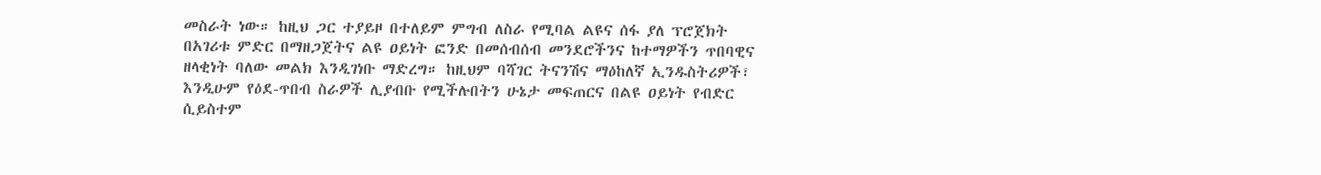መስራት ነው። ከዚህ ጋር ተያይዞ በተለይም ምግብ ለስራ የሚባል ልዩና ሰፋ ያለ ፕሮጀክት በአገሪቱ ምድር በማዘጋጀትና ልዩ ዐይነት ፎንድ በመሰብሰብ መንደሮችንና ከተማዎችን ጥበባዊና ዘላቂነት ባለው መልክ እንዲገነቡ ማድረግ። ከዚህም ባሻገር ትናንሽና ማዕከለኛ ኢንዱስትሪዎች፣ እንዲሁም የዕደ-ጥበብ ስራዎች ሊያብቡ የሚችሉበትን ሁኔታ መፍጠርና በልዩ ዐይነት የብድር ሲይስተም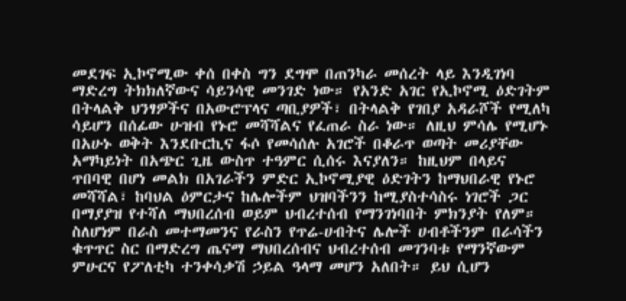መደገፍ ኢኮኖሚው ቀሰ በቀስ ግን ደግሞ በጠንካራ መሰረት ላይ እንዲገነባ ማድረግ ትክክለኛውና ሳይንሳዊ መንገድ ነው። የአንድ አገር የኢኮኖሚ ዕድገትም በትላልቅ ህንፃዎችና በአውሮፕላና ጣቢያዎች፣ በትላልቅ የገበያ አዳራሾች የሚለካ ሳይሆን በሰፊው ሁዝብ የኑሮ መሻሻልና የፈጠራ ስራ ነው። ለዚህ ምሳሌ የሚሆኑ በአሁኑ ወቅት እንደቡርኪና ፋሶ የመሳሰሉ አገሮች በቆራጥ ወጣት መሪያቸው አማካይነት በአጭር ጊዜ ውስጥ ተዓምር ሲሰሩ እናያለን። ከዚህም በላይና ጥበባዊ በሆነ መልክ በአገራችን ምድር ኢኮኖሚያዊ ዕድገትን ከማህበራዊ የኑሮ መሻሻል፣ ከባህል ዕምርታና ከሌሎችም ህዝባችንን ከሚያስተሳስሩ ነገሮች ጋር በማያያዝ የተሻለ ማህበረሰብ ወይም ህብረተሰብ የማንገነባበት ምክንያት የለም። ስለሆነም በራስ መተማመንና የራስን የጥሬ-ሀብትና ሌሎች ሀብቶችንም በራሳችን ቁጥጥር ስር በማድረግ ጤናማ ማህበረሰብና ህብረተሰብ መገንባቱ የማንኛውም ምሁርና የፖለቲካ ተንቀሳቃሽ ኃይል ዓላማ መሆን አለበት። ይህ ሲሆን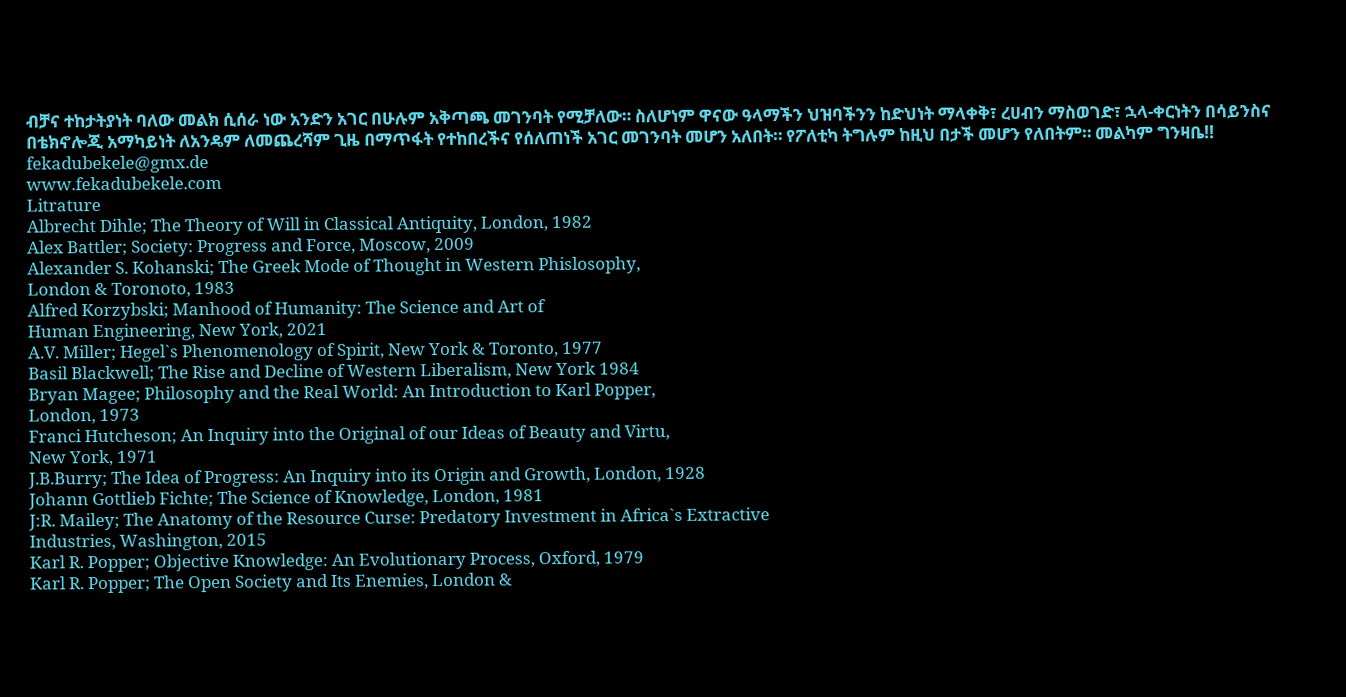ብቻና ተከታትያነት ባለው መልክ ሲሰራ ነው አንድን አገር በሁሉም አቅጣጫ መገንባት የሚቻለው። ስለሆነም ዋናው ዓላማችን ህዝባችንን ከድህነት ማላቀቅ፣ ረሀብን ማስወገድ፣ ኋላ-ቀርነትን በሳይንስና በቴክኖሎጂ አማካይነት ለአንዴም ለመጨረሻም ጊዜ በማጥፋት የተከበረችና የሰለጠነች አገር መገንባት መሆን አለበት። የፖለቲካ ትግሉም ከዚህ በታች መሆን የለበትም። መልካም ግንዛቤ!!
fekadubekele@gmx.de
www.fekadubekele.com
Litrature
Albrecht Dihle; The Theory of Will in Classical Antiquity, London, 1982
Alex Battler; Society: Progress and Force, Moscow, 2009
Alexander S. Kohanski; The Greek Mode of Thought in Western Phislosophy,
London & Toronoto, 1983
Alfred Korzybski; Manhood of Humanity: The Science and Art of
Human Engineering, New York, 2021
A.V. Miller; Hegel`s Phenomenology of Spirit, New York & Toronto, 1977
Basil Blackwell; The Rise and Decline of Western Liberalism, New York 1984
Bryan Magee; Philosophy and the Real World: An Introduction to Karl Popper,
London, 1973
Franci Hutcheson; An Inquiry into the Original of our Ideas of Beauty and Virtu,
New York, 1971
J.B.Burry; The Idea of Progress: An Inquiry into its Origin and Growth, London, 1928
Johann Gottlieb Fichte; The Science of Knowledge, London, 1981
J:R. Mailey; The Anatomy of the Resource Curse: Predatory Investment in Africa`s Extractive
Industries, Washington, 2015
Karl R. Popper; Objective Knowledge: An Evolutionary Process, Oxford, 1979
Karl R. Popper; The Open Society and Its Enemies, London &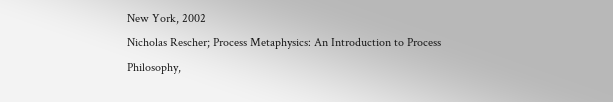New York, 2002
Nicholas Rescher; Process Metaphysics: An Introduction to Process Philosophy,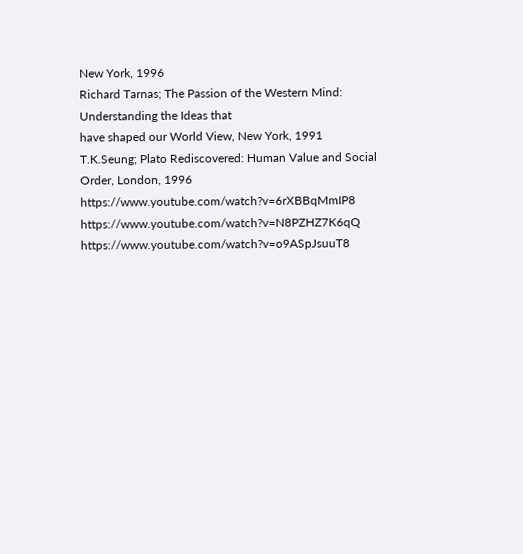New York, 1996
Richard Tarnas; The Passion of the Western Mind: Understanding the Ideas that
have shaped our World View, New York, 1991
T.K.Seung; Plato Rediscovered: Human Value and Social Order, London, 1996
https://www.youtube.com/watch?v=6rXBBqMmIP8
https://www.youtube.com/watch?v=N8PZHZ7K6qQ
https://www.youtube.com/watch?v=o9ASpJsuuT8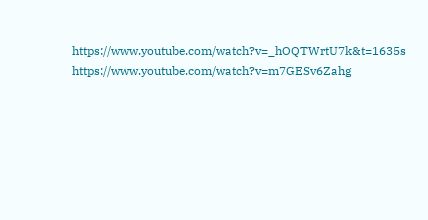https://www.youtube.com/watch?v=_hOQTWrtU7k&t=1635s
https://www.youtube.com/watch?v=m7GESv6Zahg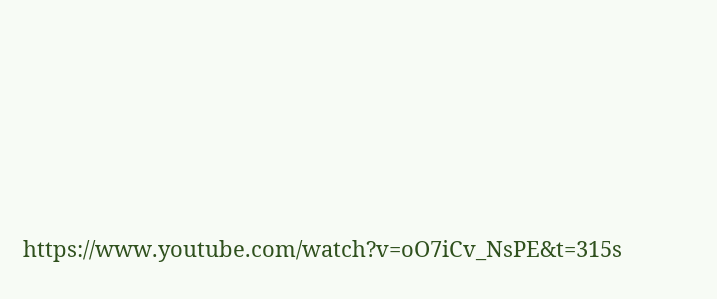https://www.youtube.com/watch?v=oO7iCv_NsPE&t=315s